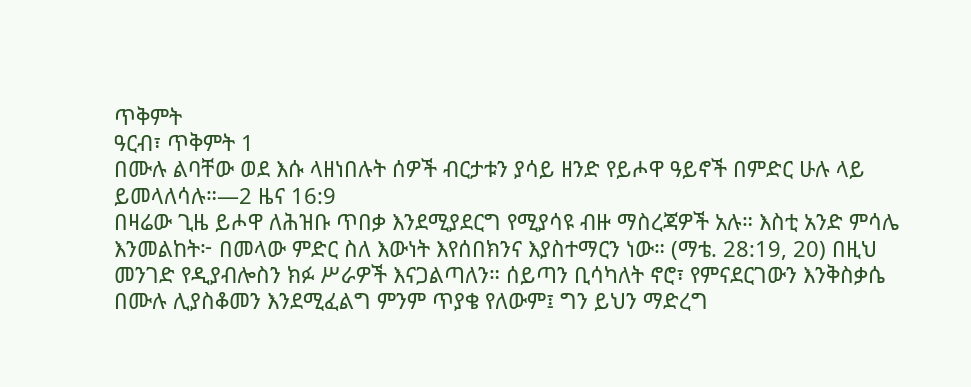ጥቅምት
ዓርብ፣ ጥቅምት 1
በሙሉ ልባቸው ወደ እሱ ላዘነበሉት ሰዎች ብርታቱን ያሳይ ዘንድ የይሖዋ ዓይኖች በምድር ሁሉ ላይ ይመላለሳሉ።—2 ዜና 16:9
በዛሬው ጊዜ ይሖዋ ለሕዝቡ ጥበቃ እንደሚያደርግ የሚያሳዩ ብዙ ማስረጃዎች አሉ። እስቲ አንድ ምሳሌ እንመልከት፦ በመላው ምድር ስለ እውነት እየሰበክንና እያስተማርን ነው። (ማቴ. 28:19, 20) በዚህ መንገድ የዲያብሎስን ክፉ ሥራዎች እናጋልጣለን። ሰይጣን ቢሳካለት ኖሮ፣ የምናደርገውን እንቅስቃሴ በሙሉ ሊያስቆመን እንደሚፈልግ ምንም ጥያቄ የለውም፤ ግን ይህን ማድረግ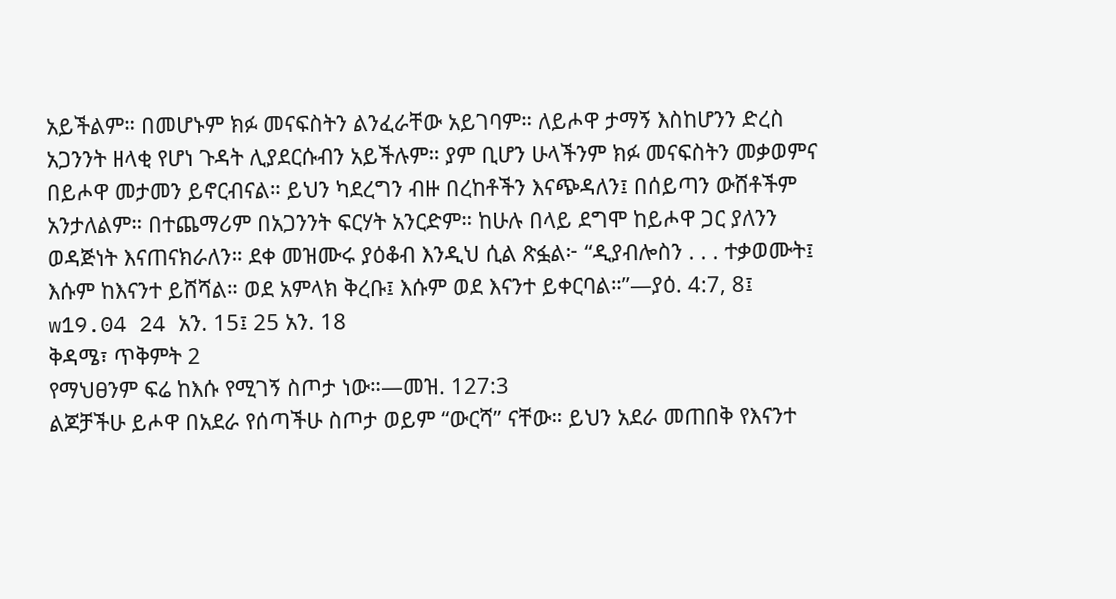አይችልም። በመሆኑም ክፉ መናፍስትን ልንፈራቸው አይገባም። ለይሖዋ ታማኝ እስከሆንን ድረስ አጋንንት ዘላቂ የሆነ ጉዳት ሊያደርሱብን አይችሉም። ያም ቢሆን ሁላችንም ክፉ መናፍስትን መቃወምና በይሖዋ መታመን ይኖርብናል። ይህን ካደረግን ብዙ በረከቶችን እናጭዳለን፤ በሰይጣን ውሸቶችም አንታለልም። በተጨማሪም በአጋንንት ፍርሃት አንርድም። ከሁሉ በላይ ደግሞ ከይሖዋ ጋር ያለንን ወዳጅነት እናጠናክራለን። ደቀ መዝሙሩ ያዕቆብ እንዲህ ሲል ጽፏል፦ “ዲያብሎስን . . . ተቃወሙት፤ እሱም ከእናንተ ይሸሻል። ወደ አምላክ ቅረቡ፤ እሱም ወደ እናንተ ይቀርባል።”—ያዕ. 4:7, 8፤ w19.04 24 አን. 15፤ 25 አን. 18
ቅዳሜ፣ ጥቅምት 2
የማህፀንም ፍሬ ከእሱ የሚገኝ ስጦታ ነው።—መዝ. 127:3
ልጆቻችሁ ይሖዋ በአደራ የሰጣችሁ ስጦታ ወይም “ውርሻ” ናቸው። ይህን አደራ መጠበቅ የእናንተ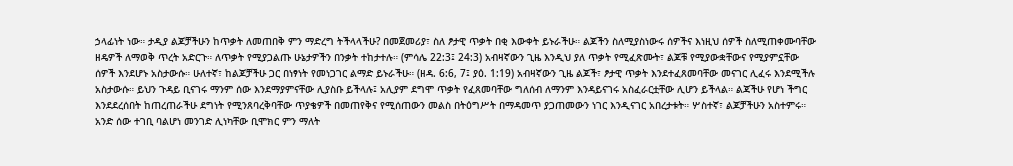ኃላፊነት ነው። ታዲያ ልጆቻችሁን ከጥቃት ለመጠበቅ ምን ማድረግ ትችላላችሁ? በመጀመሪያ፣ ስለ ፆታዊ ጥቃት በቂ እውቀት ይኑራችሁ። ልጆችን ስለሚያስነውሩ ሰዎችና እነዚህ ሰዎች ስለሚጠቀሙባቸው ዘዴዎች ለማወቅ ጥረት አድርጉ። ለጥቃት የሚያጋልጡ ሁኔታዎችን በንቃት ተከታተሉ። (ምሳሌ 22:3፤ 24:3) አብዛኛውን ጊዜ እንዲህ ያለ ጥቃት የሚፈጽሙት፣ ልጆቹ የሚያውቋቸውና የሚያምኗቸው ሰዎች እንደሆኑ አስታውሱ። ሁለተኛ፣ ከልጆቻችሁ ጋር በነፃነት የመነጋገር ልማድ ይኑራችሁ። (ዘዳ. 6:6, 7፤ ያዕ. 1:19) አብዛኛውን ጊዜ ልጆች፣ ፆታዊ ጥቃት እንደተፈጸመባቸው መናገር ሊፈሩ እንደሚችሉ አስታውሱ። ይህን ጉዳይ ቢናገሩ ማንም ሰው እንደማያምናቸው ሊያስቡ ይችላሉ፤ አሊያም ደግሞ ጥቃት የፈጸመባቸው ግለሰብ ለማንም እንዳይናገሩ አስፈራርቷቸው ሊሆን ይችላል። ልጃችሁ የሆነ ችግር እንደደረሰበት ከጠረጠራችሁ ደግነት የሚንጸባረቅባቸው ጥያቄዎች በመጠየቅና የሚሰጠውን መልስ በትዕግሥት በማዳመጥ ያጋጠመውን ነገር እንዲናገር አበረታቱት። ሦስተኛ፣ ልጆቻችሁን አስተምሩ። አንድ ሰው ተገቢ ባልሆነ መንገድ ሊነካቸው ቢሞክር ምን ማለት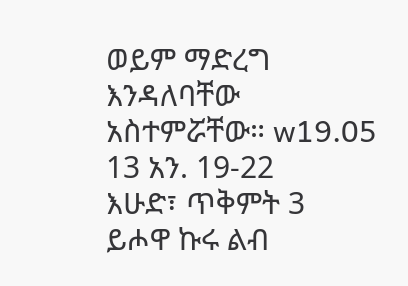ወይም ማድረግ እንዳለባቸው አስተምሯቸው። w19.05 13 አን. 19-22
እሁድ፣ ጥቅምት 3
ይሖዋ ኩሩ ልብ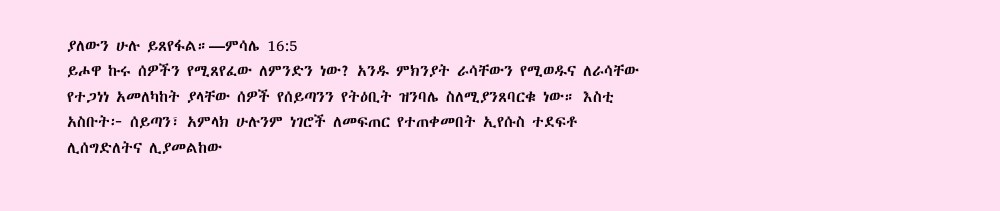ያለውን ሁሉ ይጸየፋል።—ምሳሌ 16:5
ይሖዋ ኩሩ ሰዎችን የሚጸየፈው ለምንድን ነው? አንዱ ምክንያት ራሳቸውን የሚወዱና ለራሳቸው የተጋነነ አመለካከት ያላቸው ሰዎች የሰይጣንን የትዕቢት ዝንባሌ ስለሚያንጸባርቁ ነው። እስቲ አስቡት፦ ሰይጣን፣ አምላክ ሁሉንም ነገሮች ለመፍጠር የተጠቀመበት ኢየሱስ ተደፍቶ ሊሰግድለትና ሊያመልከው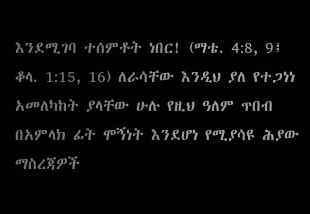እንደሚገባ ተሰምቶት ነበር! (ማቴ. 4:8, 9፤ ቆላ. 1:15, 16) ለራሳቸው እንዲህ ያለ የተጋነነ አመለካከት ያላቸው ሁሉ የዚህ ዓለም ጥበብ በአምላክ ፊት ሞኝነት እንደሆነ የሚያሳዩ ሕያው ማስረጃዎች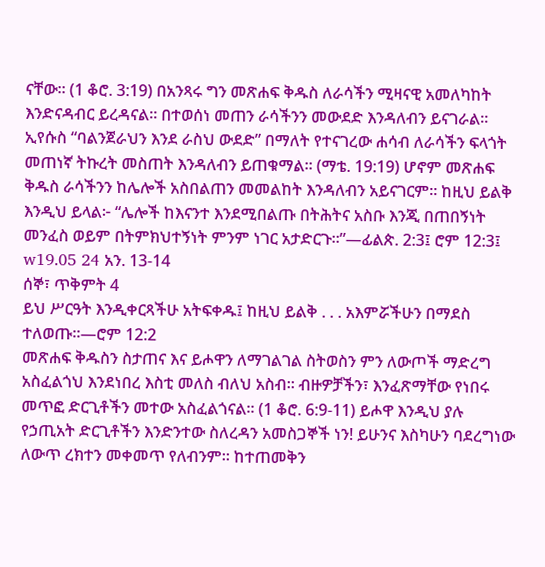ናቸው። (1 ቆሮ. 3:19) በአንጻሩ ግን መጽሐፍ ቅዱስ ለራሳችን ሚዛናዊ አመለካከት እንድናዳብር ይረዳናል። በተወሰነ መጠን ራሳችንን መውደድ እንዳለብን ይናገራል። ኢየሱስ “ባልንጀራህን እንደ ራስህ ውደድ” በማለት የተናገረው ሐሳብ ለራሳችን ፍላጎት መጠነኛ ትኩረት መስጠት እንዳለብን ይጠቁማል። (ማቴ. 19:19) ሆኖም መጽሐፍ ቅዱስ ራሳችንን ከሌሎች አስበልጠን መመልከት እንዳለብን አይናገርም። ከዚህ ይልቅ እንዲህ ይላል፦ “ሌሎች ከእናንተ እንደሚበልጡ በትሕትና አስቡ እንጂ በጠበኝነት መንፈስ ወይም በትምክህተኝነት ምንም ነገር አታድርጉ።”—ፊልጵ. 2:3፤ ሮም 12:3፤ w19.05 24 አን. 13-14
ሰኞ፣ ጥቅምት 4
ይህ ሥርዓት እንዲቀርጻችሁ አትፍቀዱ፤ ከዚህ ይልቅ . . . አእምሯችሁን በማደስ ተለወጡ።—ሮም 12:2
መጽሐፍ ቅዱስን ስታጠና እና ይሖዋን ለማገልገል ስትወስን ምን ለውጦች ማድረግ አስፈልጎህ እንደነበረ እስቲ መለስ ብለህ አስብ። ብዙዎቻችን፣ እንፈጽማቸው የነበሩ መጥፎ ድርጊቶችን መተው አስፈልጎናል። (1 ቆሮ. 6:9-11) ይሖዋ እንዲህ ያሉ የኃጢአት ድርጊቶችን እንድንተው ስለረዳን አመስጋኞች ነን! ይሁንና እስካሁን ባደረግነው ለውጥ ረክተን መቀመጥ የለብንም። ከተጠመቅን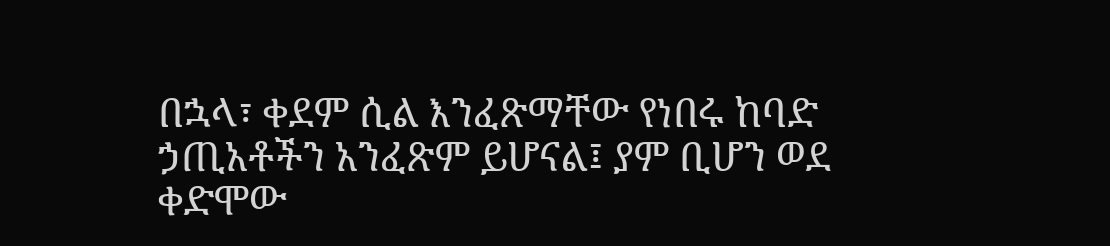በኋላ፣ ቀደም ሲል እንፈጽማቸው የነበሩ ከባድ ኃጢአቶችን አንፈጽም ይሆናል፤ ያም ቢሆን ወደ ቀድሞው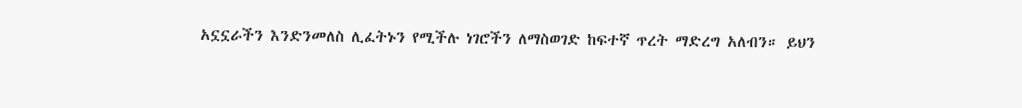አኗኗራችን እንድንመለስ ሊፈትኑን የሚችሉ ነገሮችን ለማስወገድ ከፍተኛ ጥረት ማድረግ አለብን። ይህን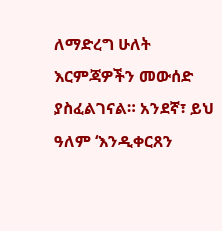ለማድረግ ሁለት እርምጃዎችን መውሰድ ያስፈልገናል። አንደኛ፣ ይህ ዓለም ‘እንዲቀርጸን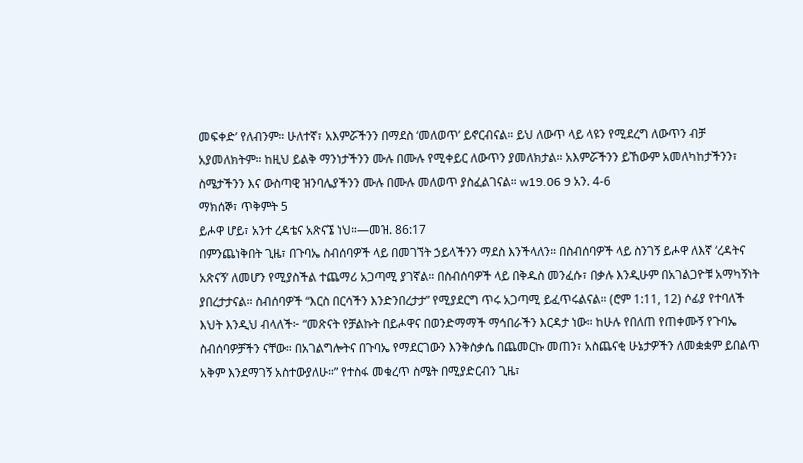መፍቀድ’ የለብንም። ሁለተኛ፣ አእምሯችንን በማደስ ‘መለወጥ’ ይኖርብናል። ይህ ለውጥ ላይ ላዩን የሚደረግ ለውጥን ብቻ አያመለክትም። ከዚህ ይልቅ ማንነታችንን ሙሉ በሙሉ የሚቀይር ለውጥን ያመለክታል። አእምሯችንን ይኸውም አመለካከታችንን፣ ስሜታችንን እና ውስጣዊ ዝንባሌያችንን ሙሉ በሙሉ መለወጥ ያስፈልገናል። w19.06 9 አን. 4-6
ማክሰኞ፣ ጥቅምት 5
ይሖዋ ሆይ፣ አንተ ረዳቴና አጽናኜ ነህ።—መዝ. 86:17
በምንጨነቅበት ጊዜ፣ በጉባኤ ስብሰባዎች ላይ በመገኘት ኃይላችንን ማደስ እንችላለን። በስብሰባዎች ላይ ስንገኝ ይሖዋ ለእኛ ‘ረዳትና አጽናኝ’ ለመሆን የሚያስችል ተጨማሪ አጋጣሚ ያገኛል። በስብሰባዎች ላይ በቅዱስ መንፈሱ፣ በቃሉ እንዲሁም በአገልጋዮቹ አማካኝነት ያበረታታናል። ስብሰባዎች “እርስ በርሳችን እንድንበረታታ” የሚያደርግ ጥሩ አጋጣሚ ይፈጥሩልናል። (ሮም 1:11, 12) ሶፊያ የተባለች እህት እንዲህ ብላለች፦ “መጽናት የቻልኩት በይሖዋና በወንድማማች ማኅበራችን እርዳታ ነው። ከሁሉ የበለጠ የጠቀሙኝ የጉባኤ ስብሰባዎቻችን ናቸው። በአገልግሎትና በጉባኤ የማደርገውን እንቅስቃሴ በጨመርኩ መጠን፣ አስጨናቂ ሁኔታዎችን ለመቋቋም ይበልጥ አቅም እንደማገኝ አስተውያለሁ።” የተስፋ መቁረጥ ስሜት በሚያድርብን ጊዜ፣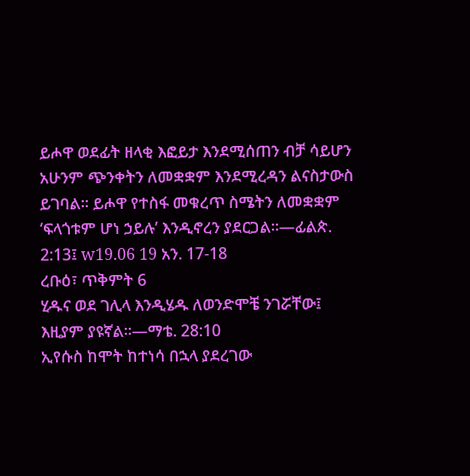ይሖዋ ወደፊት ዘላቂ እፎይታ እንደሚሰጠን ብቻ ሳይሆን አሁንም ጭንቀትን ለመቋቋም እንደሚረዳን ልናስታውስ ይገባል። ይሖዋ የተስፋ መቁረጥ ስሜትን ለመቋቋም ‘ፍላጎቱም ሆነ ኃይሉ’ እንዲኖረን ያደርጋል።—ፊልጵ. 2:13፤ w19.06 19 አን. 17-18
ረቡዕ፣ ጥቅምት 6
ሂዱና ወደ ገሊላ እንዲሄዱ ለወንድሞቼ ንገሯቸው፤ እዚያም ያዩኛል።—ማቴ. 28:10
ኢየሱስ ከሞት ከተነሳ በኋላ ያደረገው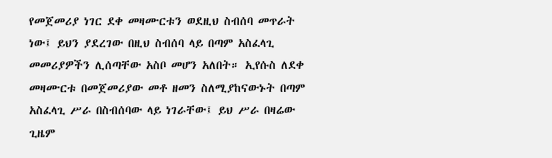የመጀመሪያ ነገር ደቀ መዛሙርቱን ወደዚህ ስብሰባ መጥራት ነው፤ ይህን ያደረገው በዚህ ስብሰባ ላይ በጣም አስፈላጊ መመሪያዎችን ሊሰጣቸው አስቦ መሆን አለበት። ኢየሱስ ለደቀ መዛሙርቱ በመጀመሪያው መቶ ዘመን ስለሚያከናውኑት በጣም አስፈላጊ ሥራ በስብሰባው ላይ ነገራቸው፤ ይህ ሥራ በዛሬው ጊዜም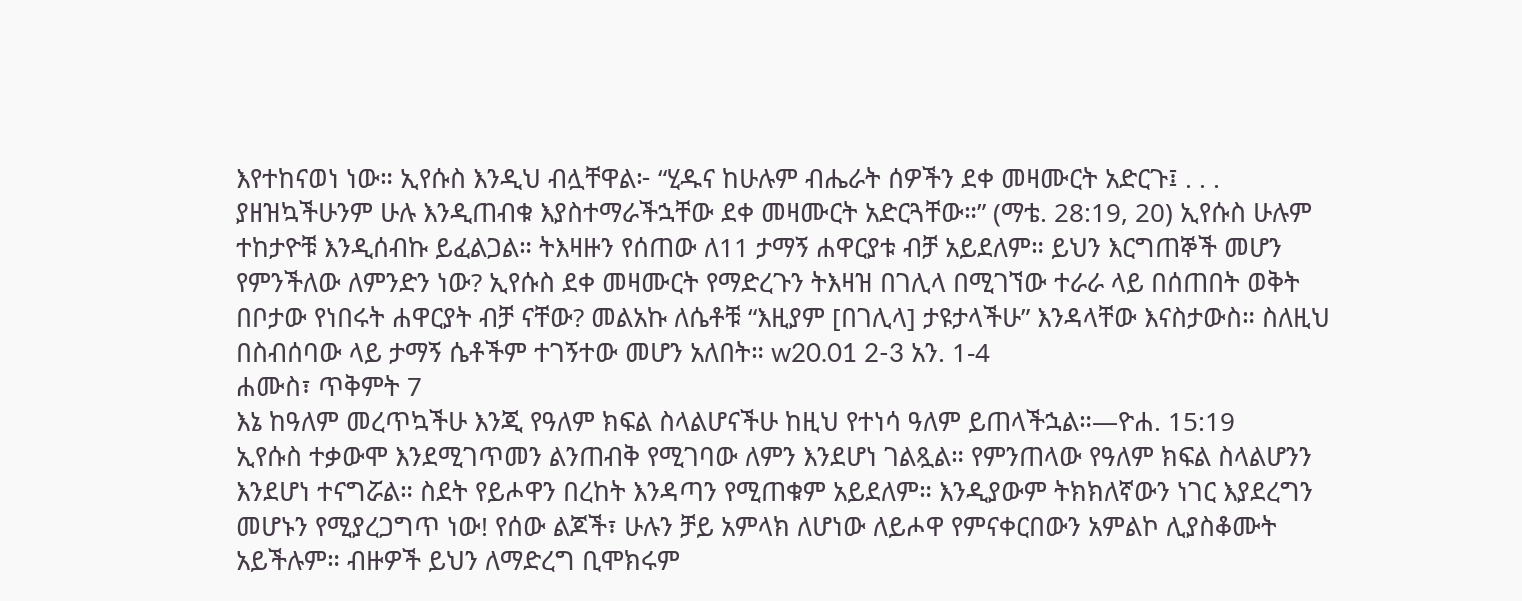እየተከናወነ ነው። ኢየሱስ እንዲህ ብሏቸዋል፦ “ሂዱና ከሁሉም ብሔራት ሰዎችን ደቀ መዛሙርት አድርጉ፤ . . . ያዘዝኳችሁንም ሁሉ እንዲጠብቁ እያስተማራችኋቸው ደቀ መዛሙርት አድርጓቸው።” (ማቴ. 28:19, 20) ኢየሱስ ሁሉም ተከታዮቹ እንዲሰብኩ ይፈልጋል። ትእዛዙን የሰጠው ለ11 ታማኝ ሐዋርያቱ ብቻ አይደለም። ይህን እርግጠኞች መሆን የምንችለው ለምንድን ነው? ኢየሱስ ደቀ መዛሙርት የማድረጉን ትእዛዝ በገሊላ በሚገኘው ተራራ ላይ በሰጠበት ወቅት በቦታው የነበሩት ሐዋርያት ብቻ ናቸው? መልአኩ ለሴቶቹ “እዚያም [በገሊላ] ታዩታላችሁ” እንዳላቸው እናስታውስ። ስለዚህ በስብሰባው ላይ ታማኝ ሴቶችም ተገኝተው መሆን አለበት። w20.01 2-3 አን. 1-4
ሐሙስ፣ ጥቅምት 7
እኔ ከዓለም መረጥኳችሁ እንጂ የዓለም ክፍል ስላልሆናችሁ ከዚህ የተነሳ ዓለም ይጠላችኋል።—ዮሐ. 15:19
ኢየሱስ ተቃውሞ እንደሚገጥመን ልንጠብቅ የሚገባው ለምን እንደሆነ ገልጿል። የምንጠላው የዓለም ክፍል ስላልሆንን እንደሆነ ተናግሯል። ስደት የይሖዋን በረከት እንዳጣን የሚጠቁም አይደለም። እንዲያውም ትክክለኛውን ነገር እያደረግን መሆኑን የሚያረጋግጥ ነው! የሰው ልጆች፣ ሁሉን ቻይ አምላክ ለሆነው ለይሖዋ የምናቀርበውን አምልኮ ሊያስቆሙት አይችሉም። ብዙዎች ይህን ለማድረግ ቢሞክሩም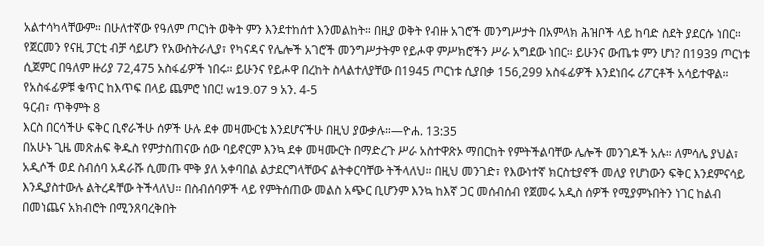አልተሳካላቸውም። በሁለተኛው የዓለም ጦርነት ወቅት ምን እንደተከሰተ እንመልከት። በዚያ ወቅት የብዙ አገሮች መንግሥታት በአምላክ ሕዝቦች ላይ ከባድ ስደት ያደርሱ ነበር። የጀርመን የናዚ ፓርቲ ብቻ ሳይሆን የአውስትራሊያ፣ የካናዳና የሌሎች አገሮች መንግሥታትም የይሖዋ ምሥክሮችን ሥራ አግደው ነበር። ይሁንና ውጤቱ ምን ሆነ? በ1939 ጦርነቱ ሲጀምር በዓለም ዙሪያ 72,475 አስፋፊዎች ነበሩ። ይሁንና የይሖዋ በረከት ስላልተለያቸው በ1945 ጦርነቱ ሲያበቃ 156,299 አስፋፊዎች እንደነበሩ ሪፖርቶች አሳይተዋል። የአስፋፊዎቹ ቁጥር ከእጥፍ በላይ ጨምሮ ነበር! w19.07 9 አን. 4-5
ዓርብ፣ ጥቅምት 8
እርስ በርሳችሁ ፍቅር ቢኖራችሁ ሰዎች ሁሉ ደቀ መዛሙርቴ እንደሆናችሁ በዚህ ያውቃሉ።—ዮሐ. 13:35
በአሁኑ ጊዜ መጽሐፍ ቅዱስ የምታስጠናው ሰው ባይኖርም እንኳ ደቀ መዛሙርት በማድረጉ ሥራ አስተዋጽኦ ማበርከት የምትችልባቸው ሌሎች መንገዶች አሉ። ለምሳሌ ያህል፣ አዲሶች ወደ ስብሰባ አዳራሹ ሲመጡ ሞቅ ያለ አቀባበል ልታደርግላቸውና ልትቀርባቸው ትችላለህ። በዚህ መንገድ፣ የእውነተኛ ክርስቲያኖች መለያ የሆነውን ፍቅር እንደምናሳይ እንዲያስተውሉ ልትረዳቸው ትችላለህ። በስብሰባዎች ላይ የምትሰጠው መልስ አጭር ቢሆንም እንኳ ከእኛ ጋር መሰብሰብ የጀመሩ አዲስ ሰዎች የሚያምኑበትን ነገር ከልብ በመነጨና አክብሮት በሚንጸባረቅበት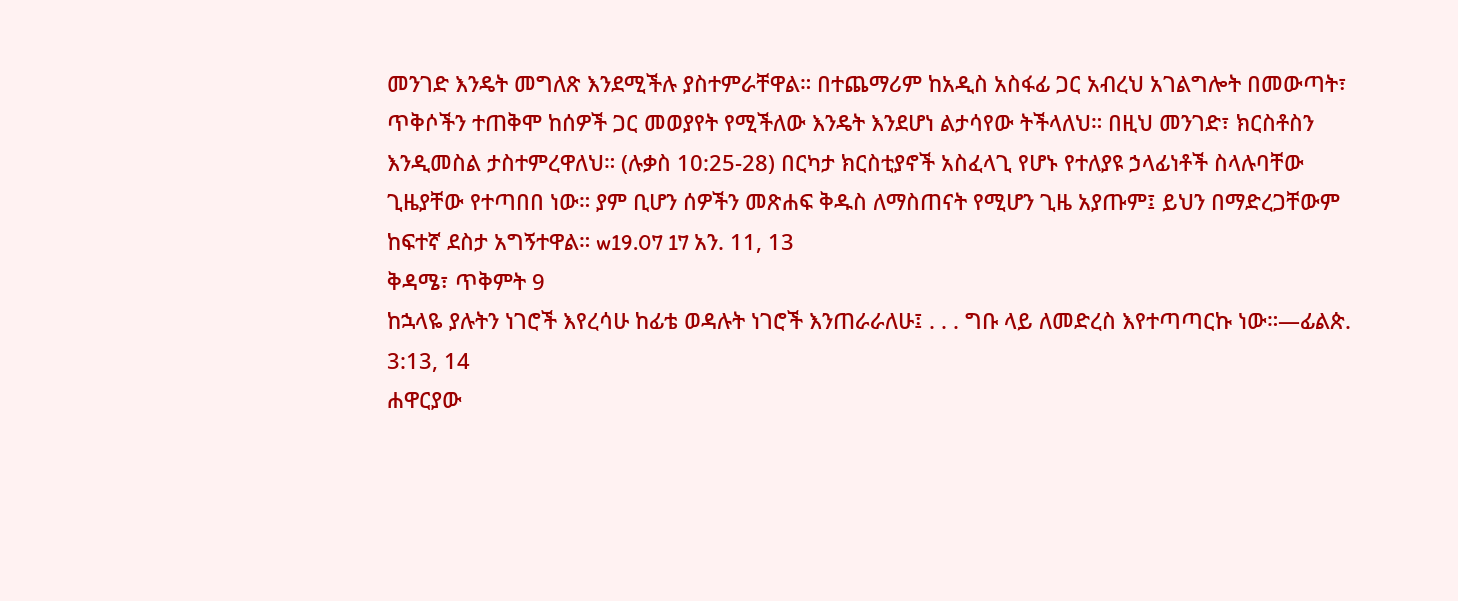መንገድ እንዴት መግለጽ እንደሚችሉ ያስተምራቸዋል። በተጨማሪም ከአዲስ አስፋፊ ጋር አብረህ አገልግሎት በመውጣት፣ ጥቅሶችን ተጠቅሞ ከሰዎች ጋር መወያየት የሚችለው እንዴት እንደሆነ ልታሳየው ትችላለህ። በዚህ መንገድ፣ ክርስቶስን እንዲመስል ታስተምረዋለህ። (ሉቃስ 10:25-28) በርካታ ክርስቲያኖች አስፈላጊ የሆኑ የተለያዩ ኃላፊነቶች ስላሉባቸው ጊዜያቸው የተጣበበ ነው። ያም ቢሆን ሰዎችን መጽሐፍ ቅዱስ ለማስጠናት የሚሆን ጊዜ አያጡም፤ ይህን በማድረጋቸውም ከፍተኛ ደስታ አግኝተዋል። w19.07 17 አን. 11, 13
ቅዳሜ፣ ጥቅምት 9
ከኋላዬ ያሉትን ነገሮች እየረሳሁ ከፊቴ ወዳሉት ነገሮች እንጠራራለሁ፤ . . . ግቡ ላይ ለመድረስ እየተጣጣርኩ ነው።—ፊልጵ. 3:13, 14
ሐዋርያው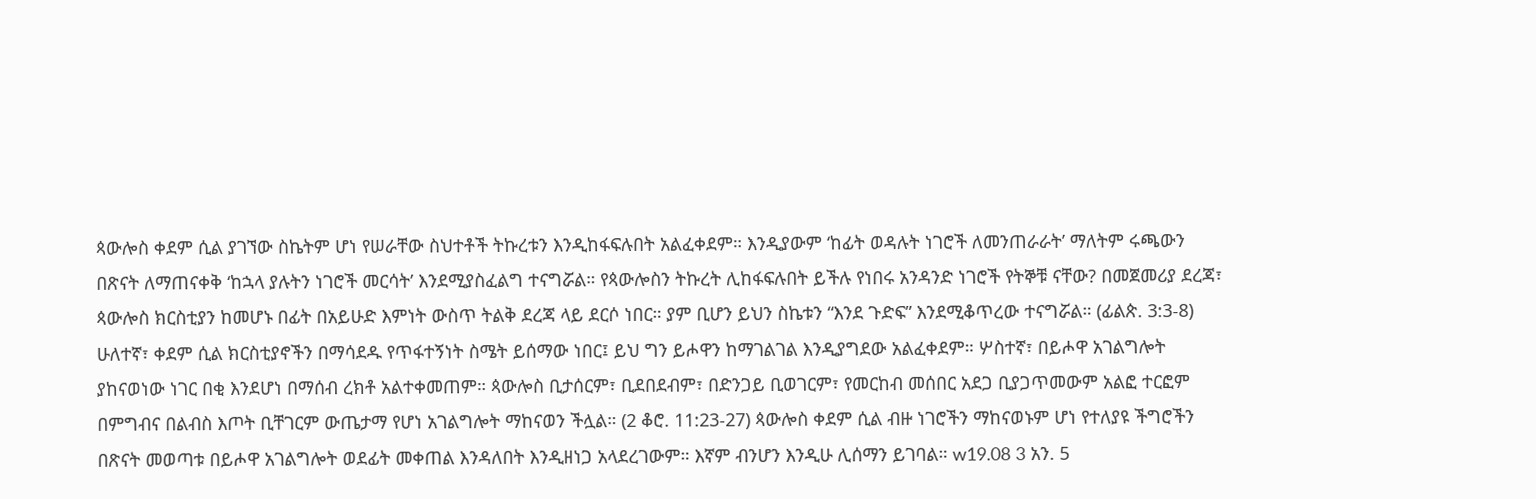ጳውሎስ ቀደም ሲል ያገኘው ስኬትም ሆነ የሠራቸው ስህተቶች ትኩረቱን እንዲከፋፍሉበት አልፈቀደም። እንዲያውም ‘ከፊት ወዳሉት ነገሮች ለመንጠራራት’ ማለትም ሩጫውን በጽናት ለማጠናቀቅ ‘ከኋላ ያሉትን ነገሮች መርሳት’ እንደሚያስፈልግ ተናግሯል። የጳውሎስን ትኩረት ሊከፋፍሉበት ይችሉ የነበሩ አንዳንድ ነገሮች የትኞቹ ናቸው? በመጀመሪያ ደረጃ፣ ጳውሎስ ክርስቲያን ከመሆኑ በፊት በአይሁድ እምነት ውስጥ ትልቅ ደረጃ ላይ ደርሶ ነበር። ያም ቢሆን ይህን ስኬቱን “እንደ ጉድፍ” እንደሚቆጥረው ተናግሯል። (ፊልጵ. 3:3-8) ሁለተኛ፣ ቀደም ሲል ክርስቲያኖችን በማሳደዱ የጥፋተኝነት ስሜት ይሰማው ነበር፤ ይህ ግን ይሖዋን ከማገልገል እንዲያግደው አልፈቀደም። ሦስተኛ፣ በይሖዋ አገልግሎት ያከናወነው ነገር በቂ እንደሆነ በማሰብ ረክቶ አልተቀመጠም። ጳውሎስ ቢታሰርም፣ ቢደበደብም፣ በድንጋይ ቢወገርም፣ የመርከብ መሰበር አደጋ ቢያጋጥመውም አልፎ ተርፎም በምግብና በልብስ እጦት ቢቸገርም ውጤታማ የሆነ አገልግሎት ማከናወን ችሏል። (2 ቆሮ. 11:23-27) ጳውሎስ ቀደም ሲል ብዙ ነገሮችን ማከናወኑም ሆነ የተለያዩ ችግሮችን በጽናት መወጣቱ በይሖዋ አገልግሎት ወደፊት መቀጠል እንዳለበት እንዲዘነጋ አላደረገውም። እኛም ብንሆን እንዲሁ ሊሰማን ይገባል። w19.08 3 አን. 5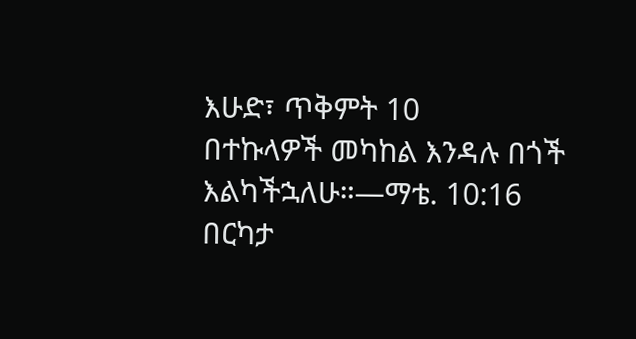እሁድ፣ ጥቅምት 10
በተኩላዎች መካከል እንዳሉ በጎች እልካችኋለሁ።—ማቴ. 10:16
በርካታ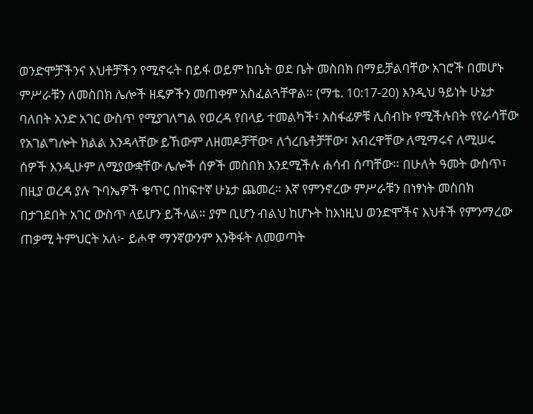ወንድሞቻችንና እህቶቻችን የሚኖሩት በይፋ ወይም ከቤት ወደ ቤት መስበክ በማይቻልባቸው አገሮች በመሆኑ ምሥራቹን ለመስበክ ሌሎች ዘዴዎችን መጠቀም አስፈልጓቸዋል። (ማቴ. 10:17-20) እንዲህ ዓይነት ሁኔታ ባለበት አንድ አገር ውስጥ የሚያገለግል የወረዳ የበላይ ተመልካች፣ አስፋፊዎቹ ሊሰብኩ የሚችሉበት የየራሳቸው የአገልግሎት ክልል እንዳላቸው ይኸውም ለዘመዶቻቸው፣ ለጎረቤቶቻቸው፣ አብረዋቸው ለሚማሩና ለሚሠሩ ሰዎች እንዲሁም ለሚያውቋቸው ሌሎች ሰዎች መስበክ እንደሚችሉ ሐሳብ ሰጣቸው። በሁለት ዓመት ውስጥ፣ በዚያ ወረዳ ያሉ ጉባኤዎች ቁጥር በከፍተኛ ሁኔታ ጨመረ። እኛ የምንኖረው ምሥራቹን በነፃነት መስበክ በታገደበት አገር ውስጥ ላይሆን ይችላል። ያም ቢሆን ብልህ ከሆኑት ከእነዚህ ወንድሞችና እህቶች የምንማረው ጠቃሚ ትምህርት አለ፦ ይሖዋ ማንኛውንም እንቅፋት ለመወጣት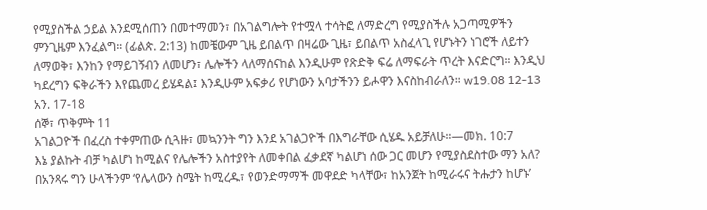የሚያስችል ኃይል እንደሚሰጠን በመተማመን፣ በአገልግሎት የተሟላ ተሳትፎ ለማድረግ የሚያስችሉ አጋጣሚዎችን ምንጊዜም እንፈልግ። (ፊልጵ. 2:13) ከመቼውም ጊዜ ይበልጥ በዛሬው ጊዜ፣ ይበልጥ አስፈላጊ የሆኑትን ነገሮች ለይተን ለማወቅ፣ እንከን የማይገኝብን ለመሆን፣ ሌሎችን ላለማሰናከል እንዲሁም የጽድቅ ፍሬ ለማፍራት ጥረት እናድርግ። እንዲህ ካደረግን ፍቅራችን እየጨመረ ይሄዳል፤ እንዲሁም አፍቃሪ የሆነውን አባታችንን ይሖዋን እናስከብራለን። w19.08 12-13 አን. 17-18
ሰኞ፣ ጥቅምት 11
አገልጋዮች በፈረስ ተቀምጠው ሲጓዙ፣ መኳንንት ግን እንደ አገልጋዮች በእግራቸው ሲሄዱ አይቻለሁ።—መክ. 10:7
እኔ ያልኩት ብቻ ካልሆነ ከሚልና የሌሎችን አስተያየት ለመቀበል ፈቃደኛ ካልሆነ ሰው ጋር መሆን የሚያስደስተው ማን አለ? በአንጻሩ ግን ሁላችንም ‘የሌላውን ስሜት ከሚረዱ፣ የወንድማማች መዋደድ ካላቸው፣ ከአንጀት ከሚራሩና ትሑታን ከሆኑ’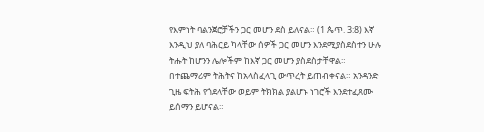የእምነት ባልንጀሮቻችን ጋር መሆን ደስ ይለናል። (1 ጴጥ. 3:8) እኛ እንዲህ ያለ ባሕርይ ካላቸው ሰዎች ጋር መሆን እንደሚያስደስተን ሁሉ ትሑት ከሆንን ሌሎችም ከእኛ ጋር መሆን ያስደስታቸዋል። በተጨማሪም ትሕትና ከአላስፈላጊ ውጥረት ይጠብቀናል። አንዳንድ ጊዜ ፍትሕ የጎደላቸው ወይም ትክክል ያልሆኑ ነገሮች እንደተፈጸሙ ይሰማን ይሆናል።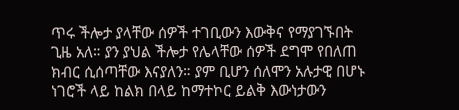ጥሩ ችሎታ ያላቸው ሰዎች ተገቢውን እውቅና የማያገኙበት ጊዜ አለ። ያን ያህል ችሎታ የሌላቸው ሰዎች ደግሞ የበለጠ ክብር ሲሰጣቸው እናያለን። ያም ቢሆን ሰለሞን አሉታዊ በሆኑ ነገሮች ላይ ከልክ በላይ ከማተኮር ይልቅ እውነታውን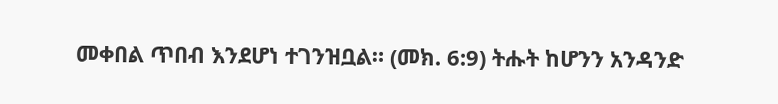መቀበል ጥበብ እንደሆነ ተገንዝቧል። (መክ. 6:9) ትሑት ከሆንን አንዳንድ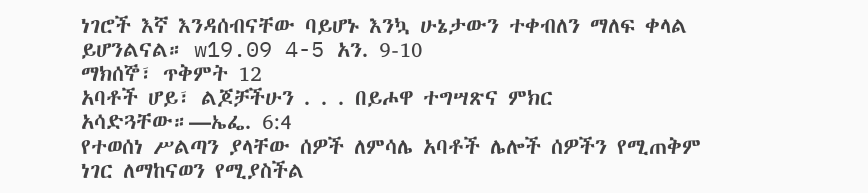ነገሮች እኛ እንዳሰብናቸው ባይሆኑ እንኳ ሁኔታውን ተቀብለን ማለፍ ቀላል ይሆንልናል። w19.09 4-5 አን. 9-10
ማክሰኞ፣ ጥቅምት 12
አባቶች ሆይ፣ ልጆቻችሁን . . . በይሖዋ ተግሣጽና ምክር አሳድጓቸው።—ኤፌ. 6:4
የተወሰነ ሥልጣን ያላቸው ሰዎች ለምሳሌ አባቶች ሌሎች ሰዎችን የሚጠቅም ነገር ለማከናወን የሚያስችል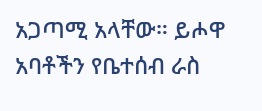አጋጣሚ አላቸው። ይሖዋ አባቶችን የቤተሰብ ራስ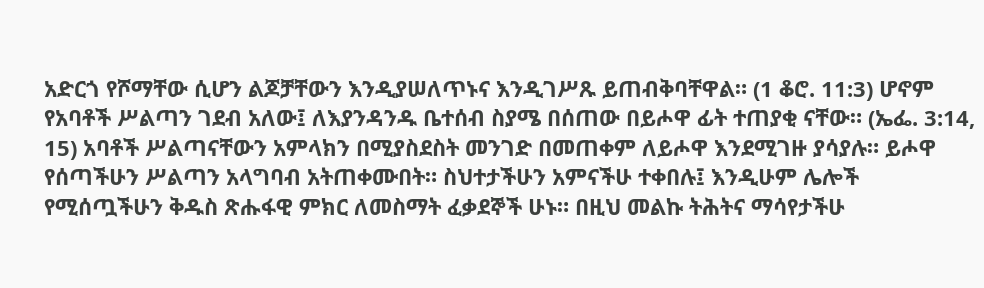አድርጎ የሾማቸው ሲሆን ልጆቻቸውን እንዲያሠለጥኑና እንዲገሥጹ ይጠብቅባቸዋል። (1 ቆሮ. 11:3) ሆኖም የአባቶች ሥልጣን ገደብ አለው፤ ለእያንዳንዱ ቤተሰብ ስያሜ በሰጠው በይሖዋ ፊት ተጠያቂ ናቸው። (ኤፌ. 3:14, 15) አባቶች ሥልጣናቸውን አምላክን በሚያስደስት መንገድ በመጠቀም ለይሖዋ እንደሚገዙ ያሳያሉ። ይሖዋ የሰጣችሁን ሥልጣን አላግባብ አትጠቀሙበት። ስህተታችሁን አምናችሁ ተቀበሉ፤ እንዲሁም ሌሎች የሚሰጧችሁን ቅዱስ ጽሑፋዊ ምክር ለመስማት ፈቃደኞች ሁኑ። በዚህ መልኩ ትሕትና ማሳየታችሁ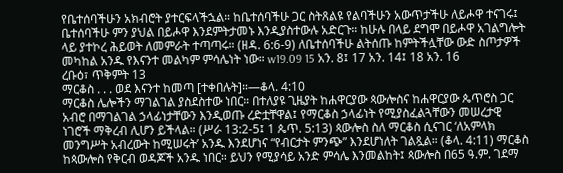የቤተሰባችሁን አክብሮት ያተርፍላችኋል። ከቤተሰባችሁ ጋር ስትጸልዩ የልባችሁን አውጥታችሁ ለይሖዋ ተናገሩ፤ ቤተሰባችሁ ምን ያህል በይሖዋ እንደምትታመኑ እንዲያስተውሉ አድርጉ። ከሁሉ በላይ ደግሞ በይሖዋ አገልግሎት ላይ ያተኮረ ሕይወት ለመምራት ተጣጣሩ። (ዘዳ. 6:6-9) ለቤተሰባችሁ ልትሰጡ ከምትችሏቸው ውድ ስጦታዎች መካከል አንዱ የእናንተ መልካም ምሳሌነት ነው። w19.09 15 አን. 8፤ 17 አን. 14፤ 18 አን. 16
ረቡዕ፣ ጥቅምት 13
ማርቆስ . . . ወደ እናንተ ከመጣ [ተቀበሉት]።—ቆላ. 4:10
ማርቆስ ሌሎችን ማገልገል ያስደስተው ነበር። በተለያዩ ጊዜያት ከሐዋርያው ጳውሎስና ከሐዋርያው ጴጥሮስ ጋር አብሮ በማገልገል ኃላፊነታቸውን እንዲወጡ ረድቷቸዋል፤ የማርቆስ ኃላፊነት የሚያስፈልጓቸውን መሠረታዊ ነገሮች ማቅረብ ሊሆን ይችላል። (ሥራ 13:2-5፤ 1 ጴጥ. 5:13) ጳውሎስ ስለ ማርቆስ ሲናገር ‘ለአምላክ መንግሥት አብረውት ከሚሠሩት’ አንዱ እንደሆነና “የብርታት ምንጭ” እንደሆነለት ገልጿል። (ቆላ. 4:11) ማርቆስ ከጳውሎስ የቅርብ ወዳጆች አንዱ ነበር። ይህን የሚያሳይ አንድ ምሳሌ እንመልከት፤ ጳውሎስ በ65 ዓ.ም. ገደማ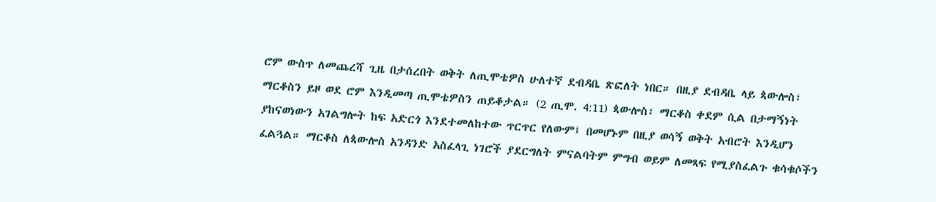ሮም ውስጥ ለመጨረሻ ጊዜ በታሰረበት ወቅት ለጢሞቴዎስ ሁለተኛ ደብዳቤ ጽፎለት ነበር። በዚያ ደብዳቤ ላይ ጳውሎስ፣ ማርቆስን ይዞ ወደ ሮም እንዲመጣ ጢሞቴዎስን ጠይቆታል። (2 ጢሞ. 4:11) ጳውሎስ፣ ማርቆስ ቀደም ሲል በታማኝነት ያከናወነውን አገልግሎት ከፍ አድርጎ እንደተመለከተው ጥርጥር የለውም፤ በመሆኑም በዚያ ወሳኝ ወቅት አብሮት እንዲሆን ፈልጓል። ማርቆስ ለጳውሎስ አንዳንድ አስፈላጊ ነገሮች ያደርግለት ምናልባትም ምግብ ወይም ለመጻፍ የሚያስፈልጉ ቁሳቁሶችን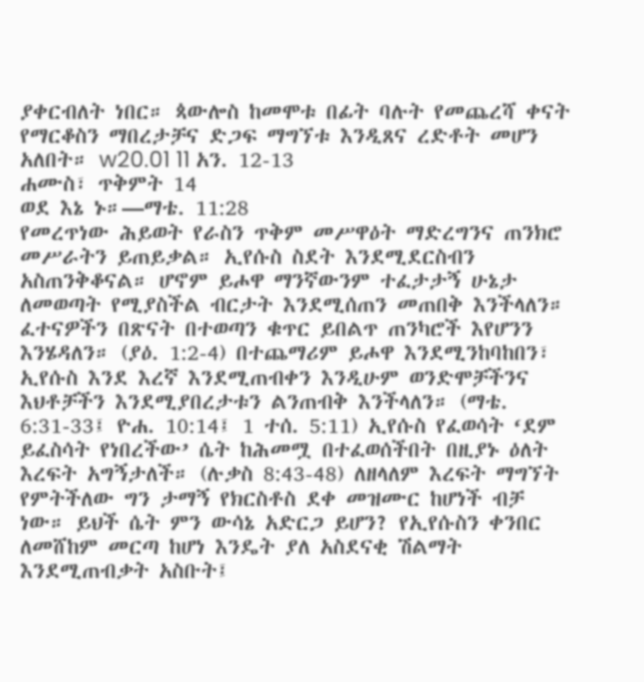ያቀርብለት ነበር። ጳውሎስ ከመሞቱ በፊት ባሉት የመጨረሻ ቀናት የማርቆስን ማበረታቻና ድጋፍ ማግኘቱ እንዲጸና ረድቶት መሆን አለበት። w20.01 11 አን. 12-13
ሐሙስ፣ ጥቅምት 14
ወደ እኔ ኑ።—ማቴ. 11:28
የመረጥነው ሕይወት የራስን ጥቅም መሥዋዕት ማድረግንና ጠንክሮ መሥራትን ይጠይቃል። ኢየሱስ ስደት እንደሚደርስብን አስጠንቅቆናል። ሆኖም ይሖዋ ማንኛውንም ተፈታታኝ ሁኔታ ለመወጣት የሚያስችል ብርታት እንደሚሰጠን መጠበቅ እንችላለን። ፈተናዎችን በጽናት በተወጣን ቁጥር ይበልጥ ጠንካሮች እየሆንን እንሄዳለን። (ያዕ. 1:2-4) በተጨማሪም ይሖዋ እንደሚንከባከበን፣ ኢየሱስ እንደ እረኛ እንደሚጠብቀን እንዲሁም ወንድሞቻችንና እህቶቻችን እንደሚያበረታቱን ልንጠብቅ እንችላለን። (ማቴ. 6:31-33፤ ዮሐ. 10:14፤ 1 ተሰ. 5:11) ኢየሱስ የፈወሳት ‘ደም ይፈስሳት የነበረችው’ ሴት ከሕመሟ በተፈወሰችበት በዚያኑ ዕለት እረፍት አግኝታለች። (ሉቃስ 8:43-48) ለዘላለም እረፍት ማግኘት የምትችለው ግን ታማኝ የክርስቶስ ደቀ መዝሙር ከሆነች ብቻ ነው። ይህች ሴት ምን ውሳኔ አድርጋ ይሆን? የኢየሱስን ቀንበር ለመሸከም መርጣ ከሆነ እንዴት ያለ አስደናቂ ሽልማት እንደሚጠብቃት አስቡት፤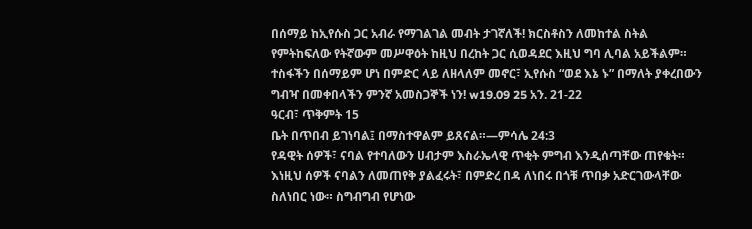በሰማይ ከኢየሱስ ጋር አብራ የማገልገል መብት ታገኛለች! ክርስቶስን ለመከተል ስትል የምትከፍለው የትኛውም መሥዋዕት ከዚህ በረከት ጋር ሲወዳደር እዚህ ግባ ሊባል አይችልም። ተስፋችን በሰማይም ሆነ በምድር ላይ ለዘላለም መኖር፣ ኢየሱስ “ወደ እኔ ኑ” በማለት ያቀረበውን ግብዣ በመቀበላችን ምንኛ አመስጋኞች ነን! w19.09 25 አን. 21-22
ዓርብ፣ ጥቅምት 15
ቤት በጥበብ ይገነባል፤ በማስተዋልም ይጸናል።—ምሳሌ 24:3
የዳዊት ሰዎች፣ ናባል የተባለውን ሀብታም እስራኤላዊ ጥቂት ምግብ እንዲሰጣቸው ጠየቁት። እነዚህ ሰዎች ናባልን ለመጠየቅ ያልፈሩት፣ በምድረ በዳ ለነበሩ በጎቹ ጥበቃ አድርገውላቸው ስለነበር ነው። ስግብግብ የሆነው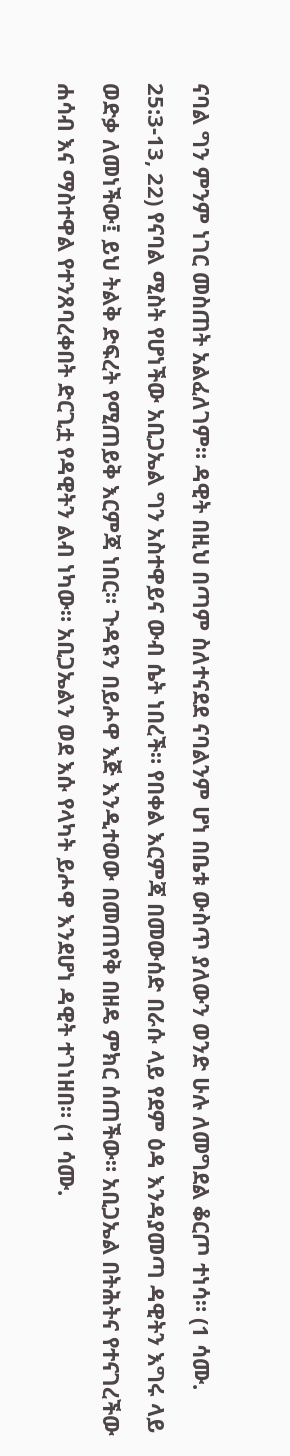ናባል ግን ምንም ነገር መስጠት አልፈለገም። ዳዊት በዚህ በጣም ስለተናደደ ናባልንም ሆነ በቤቱ ውስጥ ያለውን ወንድ ሁሉ ለመግደል ቆርጦ ተነሳ። (1 ሳሙ. 25:3-13, 22) የናባል ሚስት የሆነችው አቢጋኤል ግን አስተዋይና ውብ ሴት ነበረች። የበቀል እርምጃ በመውሰድ በራሱ ላይ የደም ዕዳ እንዳያመጣ ዳዊትን እግሩ ላይ ወድቃ ለመነችው፤ ይህ ትልቅ ድፍረት የሚጠይቅ እርምጃ ነበር። ጉዳዩን በይሖዋ እጅ እንዲተወው በመጠየቅ በዘዴ ምክር ሰጠችው። አቢጋኤል በትሕትና የተናገረችው ሐሳብ እና ማስተዋል የተንጸባረቀበት ድርጊቷ የዳዊትን ልብ ነካው። አቢጋኤልን ወደ እሱ የላካት ይሖዋ እንደሆነ ዳዊት ተገነዘበ። (1 ሳሙ.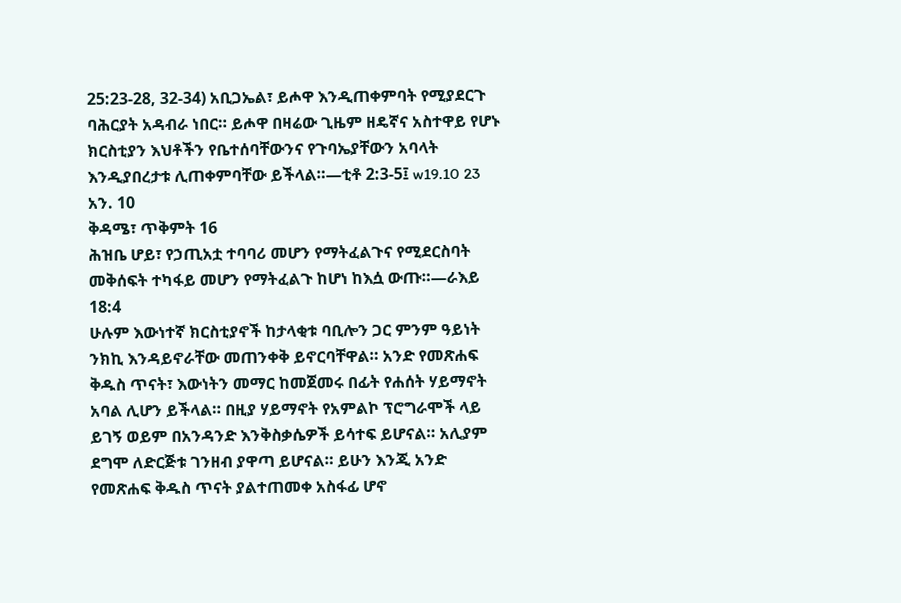25:23-28, 32-34) አቢጋኤል፣ ይሖዋ እንዲጠቀምባት የሚያደርጉ ባሕርያት አዳብራ ነበር። ይሖዋ በዛሬው ጊዜም ዘዴኛና አስተዋይ የሆኑ ክርስቲያን እህቶችን የቤተሰባቸውንና የጉባኤያቸውን አባላት እንዲያበረታቱ ሊጠቀምባቸው ይችላል።—ቲቶ 2:3-5፤ w19.10 23 አን. 10
ቅዳሜ፣ ጥቅምት 16
ሕዝቤ ሆይ፣ የኃጢአቷ ተባባሪ መሆን የማትፈልጉና የሚደርስባት መቅሰፍት ተካፋይ መሆን የማትፈልጉ ከሆነ ከእሷ ውጡ።—ራእይ 18:4
ሁሉም እውነተኛ ክርስቲያኖች ከታላቂቱ ባቢሎን ጋር ምንም ዓይነት ንክኪ እንዳይኖራቸው መጠንቀቅ ይኖርባቸዋል። አንድ የመጽሐፍ ቅዱስ ጥናት፣ እውነትን መማር ከመጀመሩ በፊት የሐሰት ሃይማኖት አባል ሊሆን ይችላል። በዚያ ሃይማኖት የአምልኮ ፕሮግራሞች ላይ ይገኝ ወይም በአንዳንድ እንቅስቃሴዎች ይሳተፍ ይሆናል። አሊያም ደግሞ ለድርጅቱ ገንዘብ ያዋጣ ይሆናል። ይሁን እንጂ አንድ የመጽሐፍ ቅዱስ ጥናት ያልተጠመቀ አስፋፊ ሆኖ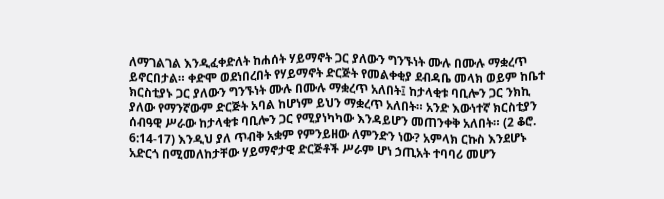ለማገልገል እንዲፈቀድለት ከሐሰት ሃይማኖት ጋር ያለውን ግንኙነት ሙሉ በሙሉ ማቋረጥ ይኖርበታል። ቀድሞ ወደነበረበት የሃይማኖት ድርጅት የመልቀቂያ ደብዳቤ መላክ ወይም ከቤተ ክርስቲያኑ ጋር ያለውን ግንኙነት ሙሉ በሙሉ ማቋረጥ አለበት፤ ከታላቂቱ ባቢሎን ጋር ንክኪ ያለው የማንኛውም ድርጅት አባል ከሆነም ይህን ማቋረጥ አለበት። አንድ እውነተኛ ክርስቲያን ሰብዓዊ ሥራው ከታላቂቱ ባቢሎን ጋር የሚያነካካው እንዳይሆን መጠንቀቅ አለበት። (2 ቆሮ. 6:14-17) እንዲህ ያለ ጥብቅ አቋም የምንይዘው ለምንድን ነው? አምላክ ርኩስ እንደሆኑ አድርጎ በሚመለከታቸው ሃይማኖታዊ ድርጅቶች ሥራም ሆነ ኃጢአት ተባባሪ መሆን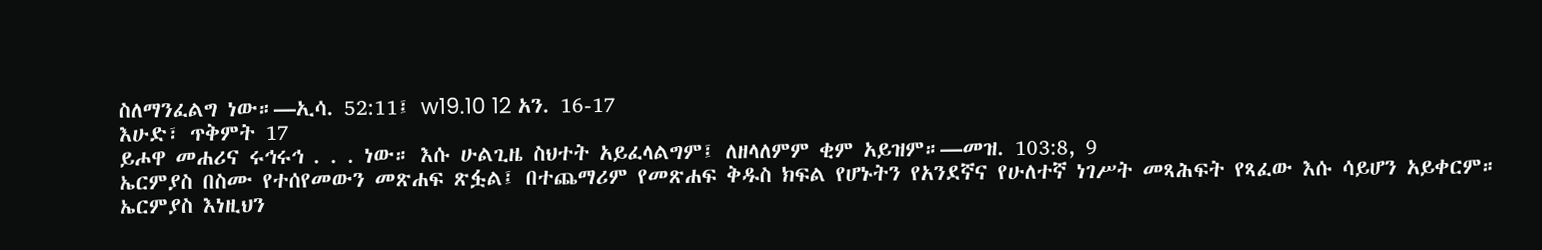ስለማንፈልግ ነው።—ኢሳ. 52:11፤ w19.10 12 አን. 16-17
እሁድ፣ ጥቅምት 17
ይሖዋ መሐሪና ሩኅሩኅ . . . ነው። እሱ ሁልጊዜ ስህተት አይፈላልግም፤ ለዘላለምም ቂም አይዝም።—መዝ. 103:8, 9
ኤርምያስ በስሙ የተሰየመውን መጽሐፍ ጽፏል፤ በተጨማሪም የመጽሐፍ ቅዱስ ክፍል የሆኑትን የአንደኛና የሁለተኛ ነገሥት መጻሕፍት የጻፈው እሱ ሳይሆን አይቀርም። ኤርምያስ እነዚህን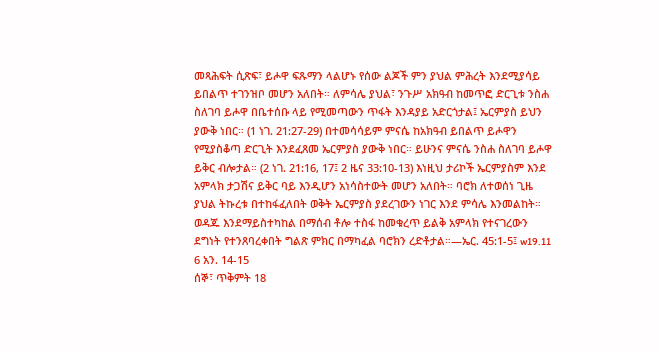መጻሕፍት ሲጽፍ፣ ይሖዋ ፍጹማን ላልሆኑ የሰው ልጆች ምን ያህል ምሕረት እንደሚያሳይ ይበልጥ ተገንዝቦ መሆን አለበት። ለምሳሌ ያህል፣ ንጉሥ አክዓብ ከመጥፎ ድርጊቱ ንስሐ ስለገባ ይሖዋ በቤተሰቡ ላይ የሚመጣውን ጥፋት እንዳያይ አድርጎታል፤ ኤርምያስ ይህን ያውቅ ነበር። (1 ነገ. 21:27-29) በተመሳሳይም ምናሴ ከአክዓብ ይበልጥ ይሖዋን የሚያስቆጣ ድርጊት እንደፈጸመ ኤርምያስ ያውቅ ነበር። ይሁንና ምናሴ ንስሐ ስለገባ ይሖዋ ይቅር ብሎታል። (2 ነገ. 21:16, 17፤ 2 ዜና 33:10-13) እነዚህ ታሪኮች ኤርምያስም እንደ አምላክ ታጋሽና ይቅር ባይ እንዲሆን አነሳስተውት መሆን አለበት። ባሮክ ለተወሰነ ጊዜ ያህል ትኩረቱ በተከፋፈለበት ወቅት ኤርምያስ ያደረገውን ነገር እንደ ምሳሌ እንመልከት። ወዳጁ እንደማይስተካከል በማሰብ ቶሎ ተስፋ ከመቁረጥ ይልቅ አምላክ የተናገረውን ደግነት የተንጸባረቀበት ግልጽ ምክር በማካፈል ባሮክን ረድቶታል።—ኤር. 45:1-5፤ w19.11 6 አን. 14-15
ሰኞ፣ ጥቅምት 18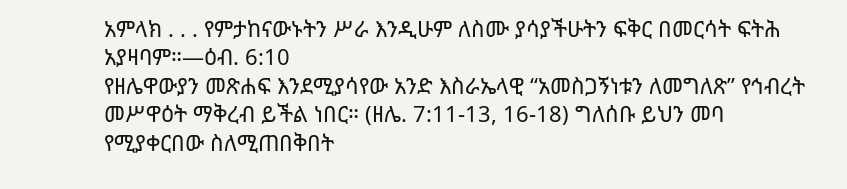አምላክ . . . የምታከናውኑትን ሥራ እንዲሁም ለስሙ ያሳያችሁትን ፍቅር በመርሳት ፍትሕ አያዛባም።—ዕብ. 6:10
የዘሌዋውያን መጽሐፍ እንደሚያሳየው አንድ እስራኤላዊ “አመስጋኝነቱን ለመግለጽ” የኅብረት መሥዋዕት ማቅረብ ይችል ነበር። (ዘሌ. 7:11-13, 16-18) ግለሰቡ ይህን መባ የሚያቀርበው ስለሚጠበቅበት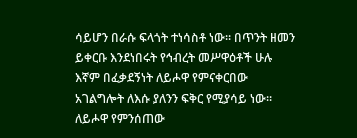ሳይሆን በራሱ ፍላጎት ተነሳስቶ ነው። በጥንት ዘመን ይቀርቡ እንደነበሩት የኅብረት መሥዋዕቶች ሁሉ እኛም በፈቃደኝነት ለይሖዋ የምናቀርበው አገልግሎት ለእሱ ያለንን ፍቅር የሚያሳይ ነው። ለይሖዋ የምንሰጠው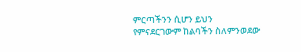ምርጣችንን ሲሆን ይህን የምናደርገውም ከልባችን ስለምንወደው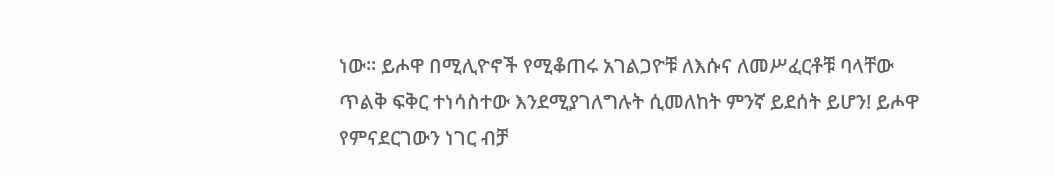ነው። ይሖዋ በሚሊዮኖች የሚቆጠሩ አገልጋዮቹ ለእሱና ለመሥፈርቶቹ ባላቸው ጥልቅ ፍቅር ተነሳስተው እንደሚያገለግሉት ሲመለከት ምንኛ ይደሰት ይሆን! ይሖዋ የምናደርገውን ነገር ብቻ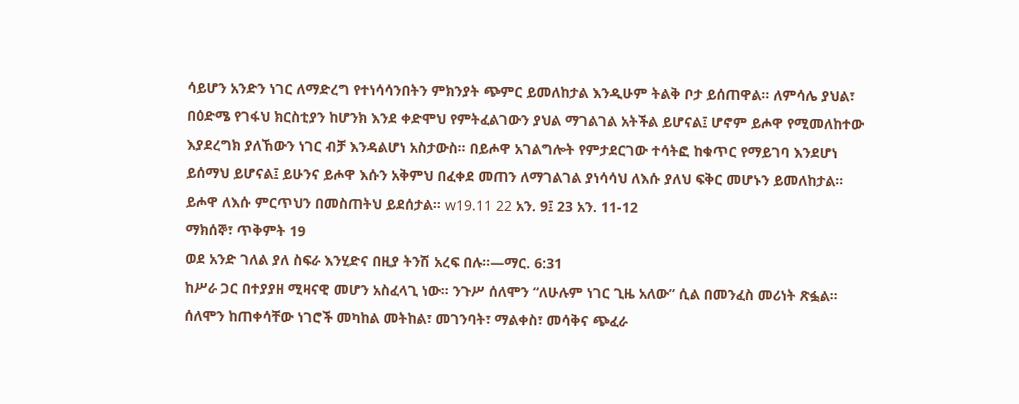ሳይሆን አንድን ነገር ለማድረግ የተነሳሳንበትን ምክንያት ጭምር ይመለከታል እንዲሁም ትልቅ ቦታ ይሰጠዋል። ለምሳሌ ያህል፣ በዕድሜ የገፋህ ክርስቲያን ከሆንክ እንደ ቀድሞህ የምትፈልገውን ያህል ማገልገል አትችል ይሆናል፤ ሆኖም ይሖዋ የሚመለከተው እያደረግክ ያለኸውን ነገር ብቻ እንዳልሆነ አስታውስ። በይሖዋ አገልግሎት የምታደርገው ተሳትፎ ከቁጥር የማይገባ እንደሆነ ይሰማህ ይሆናል፤ ይሁንና ይሖዋ እሱን አቅምህ በፈቀደ መጠን ለማገልገል ያነሳሳህ ለእሱ ያለህ ፍቅር መሆኑን ይመለከታል። ይሖዋ ለእሱ ምርጥህን በመስጠትህ ይደሰታል። w19.11 22 አን. 9፤ 23 አን. 11-12
ማክሰኞ፣ ጥቅምት 19
ወደ አንድ ገለል ያለ ስፍራ እንሂድና በዚያ ትንሽ አረፍ በሉ።—ማር. 6:31
ከሥራ ጋር በተያያዘ ሚዛናዊ መሆን አስፈላጊ ነው። ንጉሥ ሰለሞን “ለሁሉም ነገር ጊዜ አለው” ሲል በመንፈስ መሪነት ጽፏል። ሰለሞን ከጠቀሳቸው ነገሮች መካከል መትከል፣ መገንባት፣ ማልቀስ፣ መሳቅና ጭፈራ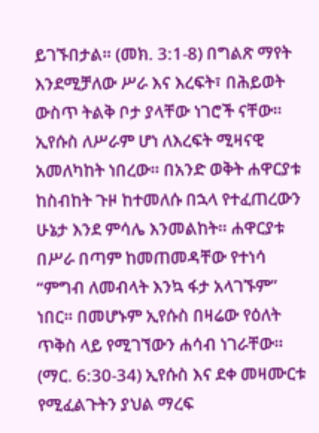ይገኙበታል። (መክ. 3:1-8) በግልጽ ማየት እንደሚቻለው ሥራ እና እረፍት፣ በሕይወት ውስጥ ትልቅ ቦታ ያላቸው ነገሮች ናቸው። ኢየሱስ ለሥራም ሆነ ለእረፍት ሚዛናዊ አመለካከት ነበረው። በአንድ ወቅት ሐዋርያቱ ከስብከት ጉዞ ከተመለሱ በኋላ የተፈጠረውን ሁኔታ እንደ ምሳሌ እንመልከት። ሐዋርያቱ በሥራ በጣም ከመጠመዳቸው የተነሳ “ምግብ ለመብላት እንኳ ፋታ አላገኙም” ነበር። በመሆኑም ኢየሱስ በዛሬው የዕለት ጥቅስ ላይ የሚገኘውን ሐሳብ ነገራቸው። (ማር. 6:30-34) ኢየሱስ እና ደቀ መዛሙርቱ የሚፈልጉትን ያህል ማረፍ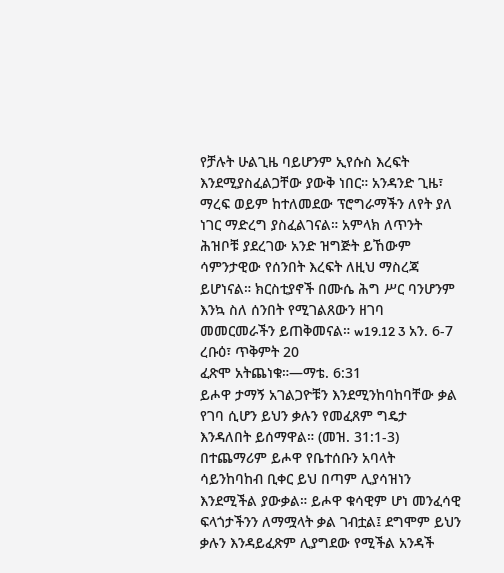የቻሉት ሁልጊዜ ባይሆንም ኢየሱስ እረፍት እንደሚያስፈልጋቸው ያውቅ ነበር። አንዳንድ ጊዜ፣ ማረፍ ወይም ከተለመደው ፕሮግራማችን ለየት ያለ ነገር ማድረግ ያስፈልገናል። አምላክ ለጥንት ሕዝቦቹ ያደረገው አንድ ዝግጅት ይኸውም ሳምንታዊው የሰንበት እረፍት ለዚህ ማስረጃ ይሆነናል። ክርስቲያኖች በሙሴ ሕግ ሥር ባንሆንም እንኳ ስለ ሰንበት የሚገልጸውን ዘገባ መመርመራችን ይጠቅመናል። w19.12 3 አን. 6-7
ረቡዕ፣ ጥቅምት 20
ፈጽሞ አትጨነቁ።—ማቴ. 6:31
ይሖዋ ታማኝ አገልጋዮቹን እንደሚንከባከባቸው ቃል የገባ ሲሆን ይህን ቃሉን የመፈጸም ግዴታ እንዳለበት ይሰማዋል። (መዝ. 31:1-3) በተጨማሪም ይሖዋ የቤተሰቡን አባላት ሳይንከባከብ ቢቀር ይህ በጣም ሊያሳዝነን እንደሚችል ያውቃል። ይሖዋ ቁሳዊም ሆነ መንፈሳዊ ፍላጎታችንን ለማሟላት ቃል ገብቷል፤ ደግሞም ይህን ቃሉን እንዳይፈጽም ሊያግደው የሚችል አንዳች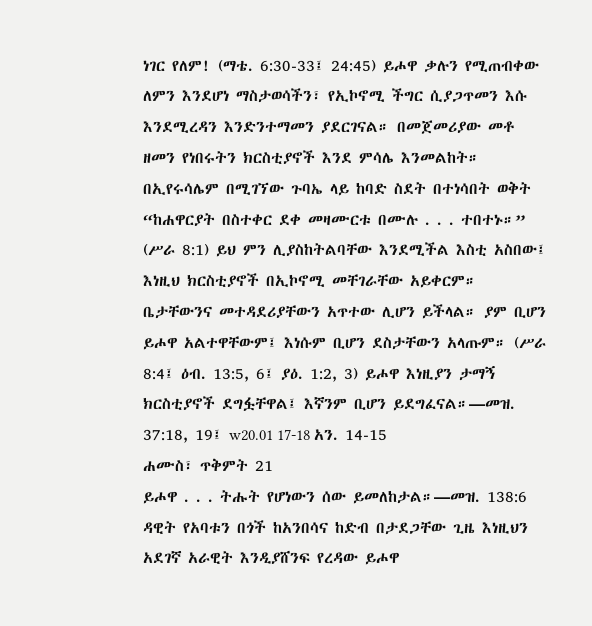ነገር የለም! (ማቴ. 6:30-33፤ 24:45) ይሖዋ ቃሉን የሚጠብቀው ለምን እንደሆነ ማስታወሳችን፣ የኢኮኖሚ ችግር ሲያጋጥመን እሱ እንደሚረዳን እንድንተማመን ያደርገናል። በመጀመሪያው መቶ ዘመን የነበሩትን ክርስቲያኖች እንደ ምሳሌ እንመልከት። በኢየሩሳሌም በሚገኘው ጉባኤ ላይ ከባድ ስደት በተነሳበት ወቅት “ከሐዋርያት በስተቀር ደቀ መዛሙርቱ በሙሉ . . . ተበተኑ።” (ሥራ 8:1) ይህ ምን ሊያስከትልባቸው እንደሚችል እስቲ አስበው፤ እነዚህ ክርስቲያኖች በኢኮኖሚ መቸገራቸው አይቀርም። ቤታቸውንና መተዳደሪያቸውን አጥተው ሊሆን ይችላል። ያም ቢሆን ይሖዋ አልተዋቸውም፤ እነሱም ቢሆን ደስታቸውን አላጡም። (ሥራ 8:4፤ ዕብ. 13:5, 6፤ ያዕ. 1:2, 3) ይሖዋ እነዚያን ታማኝ ክርስቲያኖች ደግፏቸዋል፤ እኛንም ቢሆን ይደግፈናል።—መዝ. 37:18, 19፤ w20.01 17-18 አን. 14-15
ሐሙስ፣ ጥቅምት 21
ይሖዋ . . . ትሑት የሆነውን ሰው ይመለከታል።—መዝ. 138:6
ዳዊት የአባቱን በጎች ከአንበሳና ከድብ በታደጋቸው ጊዜ እነዚህን አደገኛ አራዊት እንዲያሸንፍ የረዳው ይሖዋ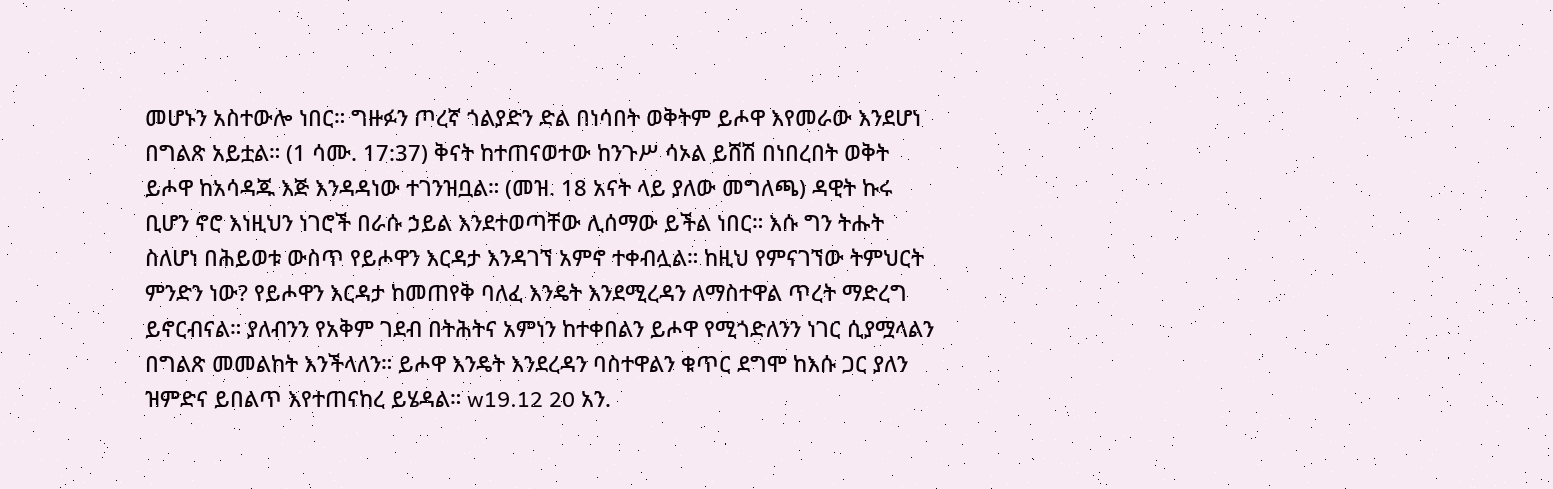መሆኑን አስተውሎ ነበር። ግዙፉን ጦረኛ ጎልያድን ድል በነሳበት ወቅትም ይሖዋ እየመራው እንደሆነ በግልጽ አይቷል። (1 ሳሙ. 17:37) ቅናት ከተጠናወተው ከንጉሥ ሳኦል ይሸሽ በነበረበት ወቅት ይሖዋ ከአሳዳጁ እጅ እንዳዳነው ተገንዝቧል። (መዝ. 18 አናት ላይ ያለው መግለጫ) ዳዊት ኩሩ ቢሆን ኖሮ እነዚህን ነገሮች በራሱ ኃይል እንደተወጣቸው ሊሰማው ይችል ነበር። እሱ ግን ትሑት ስለሆነ በሕይወቱ ውስጥ የይሖዋን እርዳታ እንዳገኘ አምኖ ተቀብሏል። ከዚህ የምናገኘው ትምህርት ምንድን ነው? የይሖዋን እርዳታ ከመጠየቅ ባለፈ እንዴት እንደሚረዳን ለማስተዋል ጥረት ማድረግ ይኖርብናል። ያለብንን የአቅም ገደብ በትሕትና አምነን ከተቀበልን ይሖዋ የሚጎድለንን ነገር ሲያሟላልን በግልጽ መመልከት እንችላለን። ይሖዋ እንዴት እንደረዳን ባስተዋልን ቁጥር ደግሞ ከእሱ ጋር ያለን ዝምድና ይበልጥ እየተጠናከረ ይሄዳል። w19.12 20 አን.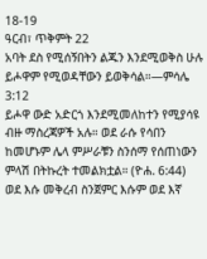18-19
ዓርብ፣ ጥቅምት 22
አባት ደስ የሚሰኝበትን ልጁን እንደሚወቅስ ሁሉ ይሖዋም የሚወዳቸውን ይወቅሳል።—ምሳሌ 3:12
ይሖዋ ውድ አድርጎ እንደሚመለከተን የሚያሳዩ ብዙ ማስረጃዎች አሉ። ወደ ራሱ የሳበን ከመሆኑም ሌላ ምሥራቹን ስንሰማ የሰጠነውን ምላሽ በትኩረት ተመልክቷል። (ዮሐ. 6:44) ወደ እሱ መቅረብ ስንጀምር እሱም ወደ እኛ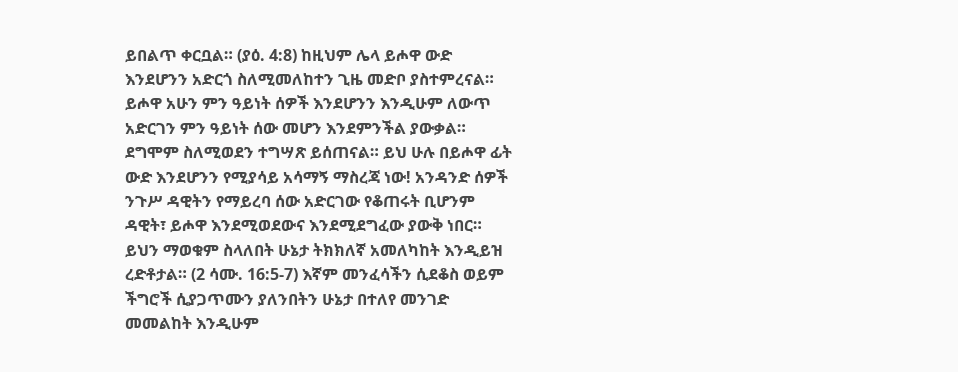ይበልጥ ቀርቧል። (ያዕ. 4:8) ከዚህም ሌላ ይሖዋ ውድ እንደሆንን አድርጎ ስለሚመለከተን ጊዜ መድቦ ያስተምረናል። ይሖዋ አሁን ምን ዓይነት ሰዎች እንደሆንን እንዲሁም ለውጥ አድርገን ምን ዓይነት ሰው መሆን እንደምንችል ያውቃል። ደግሞም ስለሚወደን ተግሣጽ ይሰጠናል። ይህ ሁሉ በይሖዋ ፊት ውድ እንደሆንን የሚያሳይ አሳማኝ ማስረጃ ነው! አንዳንድ ሰዎች ንጉሥ ዳዊትን የማይረባ ሰው አድርገው የቆጠሩት ቢሆንም ዳዊት፣ ይሖዋ እንደሚወደውና እንደሚደግፈው ያውቅ ነበር። ይህን ማወቁም ስላለበት ሁኔታ ትክክለኛ አመለካከት እንዲይዝ ረድቶታል። (2 ሳሙ. 16:5-7) እኛም መንፈሳችን ሲደቆስ ወይም ችግሮች ሲያጋጥሙን ያለንበትን ሁኔታ በተለየ መንገድ መመልከት እንዲሁም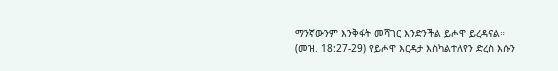ማንኛውንም እንቅፋት መሻገር እንድንችል ይሖዋ ይረዳናል። (መዝ. 18:27-29) የይሖዋ እርዳታ እስካልተለየን ድረስ እሱን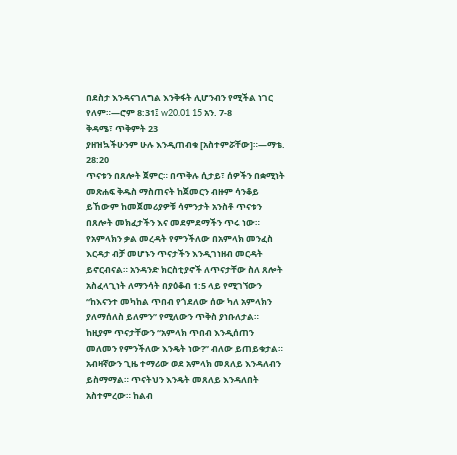በደስታ እንዳናገለግል እንቅፋት ሊሆንብን የሚችል ነገር የለም።—ሮም 8:31፤ w20.01 15 አን. 7-8
ቅዳሜ፣ ጥቅምት 23
ያዘዝኳችሁንም ሁሉ እንዲጠብቁ [አስተምሯቸው]።—ማቴ. 28:20
ጥናቱን በጸሎት ጀምር። በጥቅሉ ሲታይ፣ ሰዎችን በቋሚነት መጽሐፍ ቅዱስ ማስጠናት ከጀመርን ብዙም ሳንቆይ ይኸውም ከመጀመሪያዎቹ ሳምንታት አንስቶ ጥናቱን በጸሎት መክፈታችን እና መደምደማችን ጥሩ ነው። የአምላክን ቃል መረዳት የምንችለው በአምላክ መንፈስ እርዳታ ብቻ መሆኑን ጥናታችን እንዲገነዘብ መርዳት ይኖርብናል። አንዳንድ ክርስቲያኖች ለጥናታቸው ስለ ጸሎት አስፈላጊነት ለማንሳት በያዕቆብ 1:5 ላይ የሚገኘውን “ከእናንተ መካከል ጥበብ የጎደለው ሰው ካለ አምላክን ያለማሰለስ ይለምን” የሚለውን ጥቅስ ያነቡለታል። ከዚያም ጥናታቸውን “አምላክ ጥበብ እንዲሰጠን መለመን የምንችለው እንዴት ነው?” ብለው ይጠይቁታል። አብዛኛውን ጊዜ ተማሪው ወደ አምላክ መጸለይ እንዳለብን ይስማማል። ጥናትህን እንዴት መጸለይ እንዳለበት አስተምረው። ከልብ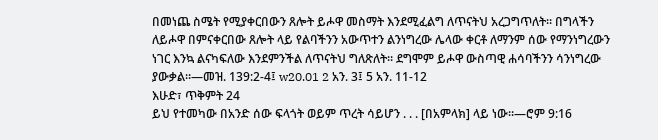በመነጨ ስሜት የሚያቀርበውን ጸሎት ይሖዋ መስማት እንደሚፈልግ ለጥናትህ አረጋግጥለት። በግላችን ለይሖዋ በምናቀርበው ጸሎት ላይ የልባችንን አውጥተን ልንነግረው ሌላው ቀርቶ ለማንም ሰው የማንነግረውን ነገር እንኳ ልናካፍለው እንደምንችል ለጥናትህ ግለጽለት። ደግሞም ይሖዋ ውስጣዊ ሐሳባችንን ሳንነግረው ያውቃል።—መዝ. 139:2-4፤ w20.01 2 አን. 3፤ 5 አን. 11-12
እሁድ፣ ጥቅምት 24
ይህ የተመካው በአንድ ሰው ፍላጎት ወይም ጥረት ሳይሆን . . . [በአምላክ] ላይ ነው።—ሮም 9:16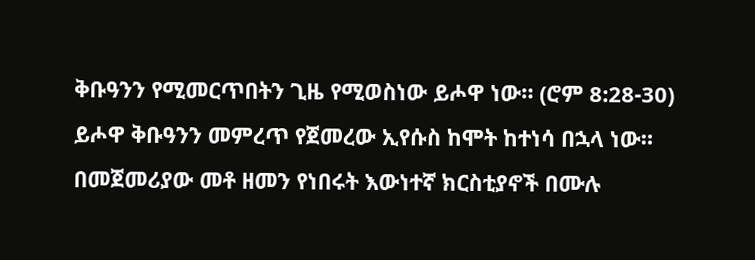ቅቡዓንን የሚመርጥበትን ጊዜ የሚወስነው ይሖዋ ነው። (ሮም 8:28-30) ይሖዋ ቅቡዓንን መምረጥ የጀመረው ኢየሱስ ከሞት ከተነሳ በኋላ ነው። በመጀመሪያው መቶ ዘመን የነበሩት እውነተኛ ክርስቲያኖች በሙሉ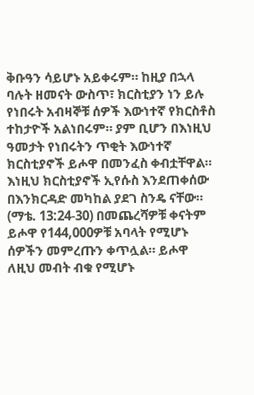ቅቡዓን ሳይሆኑ አይቀሩም። ከዚያ በኋላ ባሉት ዘመናት ውስጥ፣ ክርስቲያን ነን ይሉ የነበሩት አብዛኞቹ ሰዎች እውነተኛ የክርስቶስ ተከታዮች አልነበሩም። ያም ቢሆን በእነዚህ ዓመታት የነበሩትን ጥቂት እውነተኛ ክርስቲያኖች ይሖዋ በመንፈስ ቀብቷቸዋል። እነዚህ ክርስቲያኖች ኢየሱስ እንደጠቀሰው በእንክርዳድ መካከል ያደገ ስንዴ ናቸው። (ማቴ. 13:24-30) በመጨረሻዎቹ ቀናትም ይሖዋ የ144,000ዎቹ አባላት የሚሆኑ ሰዎችን መምረጡን ቀጥሏል። ይሖዋ ለዚህ መብት ብቁ የሚሆኑ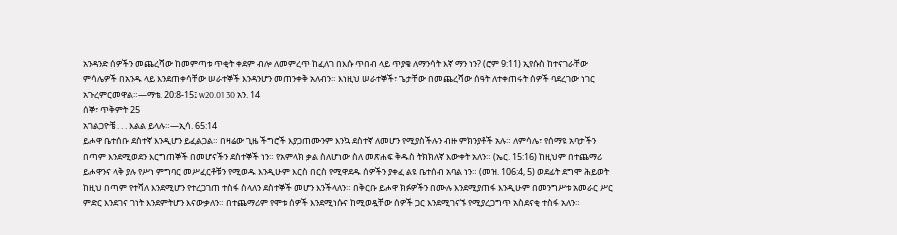አንዳንድ ሰዎችን መጨረሻው ከመምጣቱ ጥቂት ቀደም ብሎ ለመምረጥ ከፈለገ በእሱ ጥበብ ላይ ጥያቄ ለማንሳት እኛ ማን ነን? (ሮም 9:11) ኢየሱስ ከተናገራቸው ምሳሌዎች በአንዱ ላይ እንደጠቀሳቸው ሠራተኞች እንዳንሆን መጠንቀቅ አለብን። እነዚህ ሠራተኞች፣ ጌታቸው በመጨረሻው ሰዓት ለተቀጠሩት ሰዎች ባደረገው ነገር አጉረምርመዋል።—ማቴ. 20:8-15፤ w20.01 30 አን. 14
ሰኞ፣ ጥቅምት 25
አገልጋዮቼ . . . እልል ይላሉ።—ኢሳ. 65:14
ይሖዋ ቤተሰቡ ደስተኛ እንዲሆን ይፈልጋል። በዛሬው ጊዜ ችግሮች እያጋጠሙንም እንኳ ደስተኛ ለመሆን የሚያስችሉን ብዙ ምክንያቶች አሉ። ለምሳሌ፣ የሰማዩ አባታችን በጣም እንደሚወደን እርግጠኞች በመሆናችን ደስተኞች ነን። የአምላክ ቃል ስለሆነው ስለ መጽሐፍ ቅዱስ ትክክለኛ እውቀት አለን። (ኤር. 15:16) ከዚህም በተጨማሪ ይሖዋንና ላቅ ያሉ የሥነ ምግባር መሥፈርቶቹን የሚወዱ እንዲሁም እርስ በርስ የሚዋደዱ ሰዎችን ያቀፈ ልዩ ቤተሰብ አባል ነን። (መዝ. 106:4, 5) ወደፊት ደግሞ ሕይወት ከዚህ በጣም የተሻለ እንደሚሆን የተረጋገጠ ተስፋ ስላለን ደስተኞች መሆን እንችላለን። በቅርቡ ይሖዋ ክፉዎችን በሙሉ እንደሚያጠፋ እንዲሁም በመንግሥቱ አመራር ሥር ምድር እንደገና ገነት እንደምትሆን እናውቃለን። በተጨማሪም የሞቱ ሰዎች እንደሚነሱና ከሚወዷቸው ሰዎች ጋር እንደሚገናኙ የሚያረጋግጥ አስደናቂ ተስፋ አለን።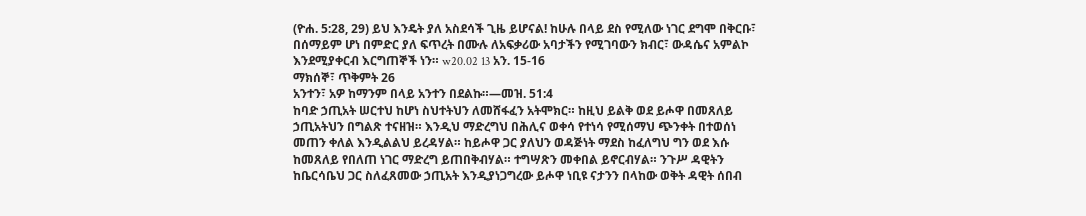(ዮሐ. 5:28, 29) ይህ እንዴት ያለ አስደሳች ጊዜ ይሆናል! ከሁሉ በላይ ደስ የሚለው ነገር ደግሞ በቅርቡ፣ በሰማይም ሆነ በምድር ያለ ፍጥረት በሙሉ ለአፍቃሪው አባታችን የሚገባውን ክብር፣ ውዳሴና አምልኮ እንደሚያቀርብ እርግጠኞች ነን። w20.02 13 አን. 15-16
ማክሰኞ፣ ጥቅምት 26
አንተን፣ አዎ ከማንም በላይ አንተን በደልኩ።—መዝ. 51:4
ከባድ ኃጢአት ሠርተህ ከሆነ ስህተትህን ለመሸፋፈን አትሞክር። ከዚህ ይልቅ ወደ ይሖዋ በመጸለይ ኃጢአትህን በግልጽ ተናዘዝ። እንዲህ ማድረግህ በሕሊና ወቀሳ የተነሳ የሚሰማህ ጭንቀት በተወሰነ መጠን ቀለል እንዲልልህ ይረዳሃል። ከይሖዋ ጋር ያለህን ወዳጅነት ማደስ ከፈለግህ ግን ወደ እሱ ከመጸለይ የበለጠ ነገር ማድረግ ይጠበቅብሃል። ተግሣጽን መቀበል ይኖርብሃል። ንጉሥ ዳዊትን ከቤርሳቤህ ጋር ስለፈጸመው ኃጢአት እንዲያነጋግረው ይሖዋ ነቢዩ ናታንን በላከው ወቅት ዳዊት ሰበብ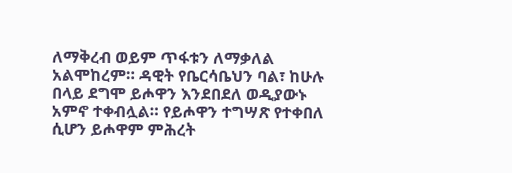ለማቅረብ ወይም ጥፋቱን ለማቃለል አልሞከረም። ዳዊት የቤርሳቤህን ባል፣ ከሁሉ በላይ ደግሞ ይሖዋን እንደበደለ ወዲያውኑ አምኖ ተቀብሏል። የይሖዋን ተግሣጽ የተቀበለ ሲሆን ይሖዋም ምሕረት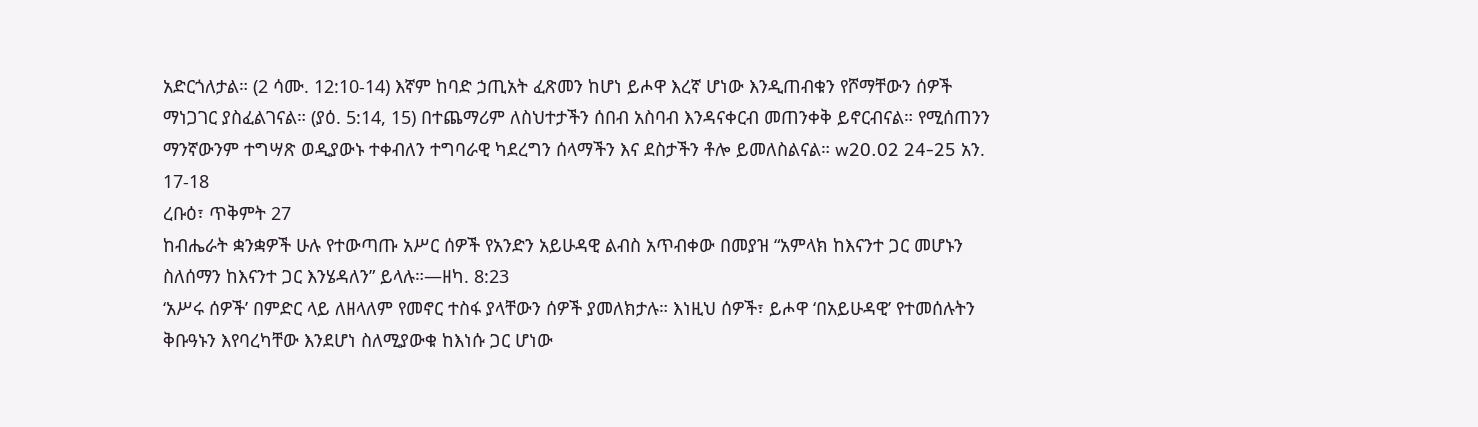አድርጎለታል። (2 ሳሙ. 12:10-14) እኛም ከባድ ኃጢአት ፈጽመን ከሆነ ይሖዋ እረኛ ሆነው እንዲጠብቁን የሾማቸውን ሰዎች ማነጋገር ያስፈልገናል። (ያዕ. 5:14, 15) በተጨማሪም ለስህተታችን ሰበብ አስባብ እንዳናቀርብ መጠንቀቅ ይኖርብናል። የሚሰጠንን ማንኛውንም ተግሣጽ ወዲያውኑ ተቀብለን ተግባራዊ ካደረግን ሰላማችን እና ደስታችን ቶሎ ይመለስልናል። w20.02 24-25 አን. 17-18
ረቡዕ፣ ጥቅምት 27
ከብሔራት ቋንቋዎች ሁሉ የተውጣጡ አሥር ሰዎች የአንድን አይሁዳዊ ልብስ አጥብቀው በመያዝ “አምላክ ከእናንተ ጋር መሆኑን ስለሰማን ከእናንተ ጋር እንሄዳለን” ይላሉ።—ዘካ. 8:23
‘አሥሩ ሰዎች’ በምድር ላይ ለዘላለም የመኖር ተስፋ ያላቸውን ሰዎች ያመለክታሉ። እነዚህ ሰዎች፣ ይሖዋ ‘በአይሁዳዊ’ የተመሰሉትን ቅቡዓኑን እየባረካቸው እንደሆነ ስለሚያውቁ ከእነሱ ጋር ሆነው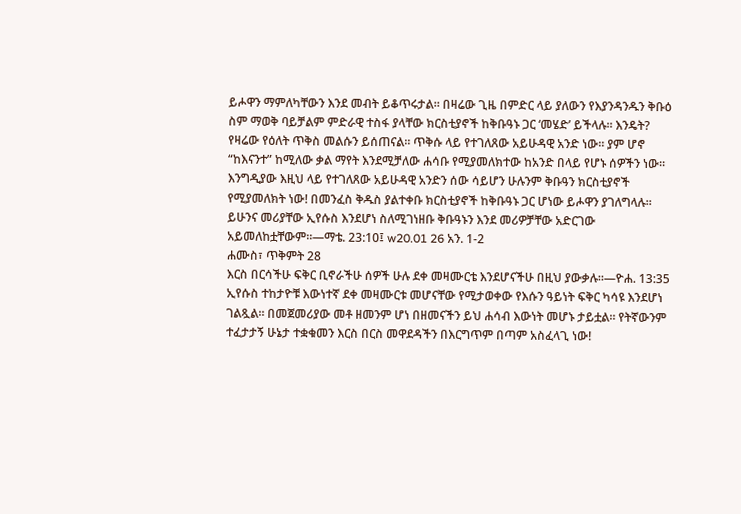ይሖዋን ማምለካቸውን እንደ መብት ይቆጥሩታል። በዛሬው ጊዜ በምድር ላይ ያለውን የእያንዳንዱን ቅቡዕ ስም ማወቅ ባይቻልም ምድራዊ ተስፋ ያላቸው ክርስቲያኖች ከቅቡዓኑ ጋር ‘መሄድ’ ይችላሉ። እንዴት? የዛሬው የዕለት ጥቅስ መልሱን ይሰጠናል። ጥቅሱ ላይ የተገለጸው አይሁዳዊ አንድ ነው። ያም ሆኖ “ከእናንተ” ከሚለው ቃል ማየት እንደሚቻለው ሐሳቡ የሚያመለክተው ከአንድ በላይ የሆኑ ሰዎችን ነው። እንግዲያው እዚህ ላይ የተገለጸው አይሁዳዊ አንድን ሰው ሳይሆን ሁሉንም ቅቡዓን ክርስቲያኖች የሚያመለክት ነው! በመንፈስ ቅዱስ ያልተቀቡ ክርስቲያኖች ከቅቡዓኑ ጋር ሆነው ይሖዋን ያገለግላሉ። ይሁንና መሪያቸው ኢየሱስ እንደሆነ ስለሚገነዘቡ ቅቡዓኑን እንደ መሪዎቻቸው አድርገው አይመለከቷቸውም።—ማቴ. 23:10፤ w20.01 26 አን. 1-2
ሐሙስ፣ ጥቅምት 28
እርስ በርሳችሁ ፍቅር ቢኖራችሁ ሰዎች ሁሉ ደቀ መዛሙርቴ እንደሆናችሁ በዚህ ያውቃሉ።—ዮሐ. 13:35
ኢየሱስ ተከታዮቹ እውነተኛ ደቀ መዛሙርቱ መሆናቸው የሚታወቀው የእሱን ዓይነት ፍቅር ካሳዩ እንደሆነ ገልጿል። በመጀመሪያው መቶ ዘመንም ሆነ በዘመናችን ይህ ሐሳብ እውነት መሆኑ ታይቷል። የትኛውንም ተፈታታኝ ሁኔታ ተቋቁመን እርስ በርስ መዋደዳችን በእርግጥም በጣም አስፈላጊ ነው!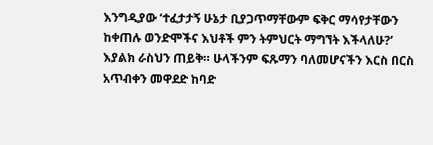እንግዲያው ‘ተፈታታኝ ሁኔታ ቢያጋጥማቸውም ፍቅር ማሳየታቸውን ከቀጠሉ ወንድሞችና እህቶች ምን ትምህርት ማግኘት እችላለሁ?’ እያልክ ራስህን ጠይቅ። ሁላችንም ፍጹማን ባለመሆናችን እርስ በርስ አጥብቀን መዋደድ ከባድ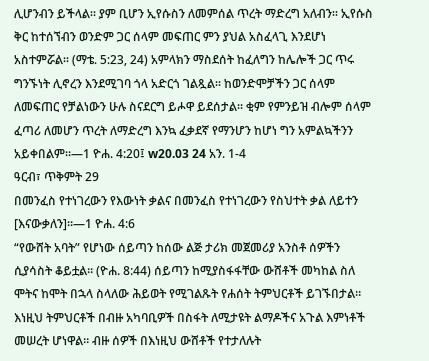ሊሆንብን ይችላል። ያም ቢሆን ኢየሱስን ለመምሰል ጥረት ማድረግ አለብን። ኢየሱስ ቅር ከተሰኘብን ወንድም ጋር ሰላም መፍጠር ምን ያህል አስፈላጊ እንደሆነ አስተምሯል። (ማቴ. 5:23, 24) አምላክን ማስደሰት ከፈለግን ከሌሎች ጋር ጥሩ ግንኙነት ሊኖረን እንደሚገባ ጎላ አድርጎ ገልጿል። ከወንድሞቻችን ጋር ሰላም ለመፍጠር የቻልነውን ሁሉ ስናደርግ ይሖዋ ይደሰታል። ቂም የምንይዝ ብሎም ሰላም ፈጣሪ ለመሆን ጥረት ለማድረግ እንኳ ፈቃደኛ የማንሆን ከሆነ ግን አምልኳችንን አይቀበልም።—1 ዮሐ. 4:20፤ w20.03 24 አን. 1-4
ዓርብ፣ ጥቅምት 29
በመንፈስ የተነገረውን የእውነት ቃልና በመንፈስ የተነገረውን የስህተት ቃል ለይተን [እናውቃለን]።—1 ዮሐ. 4:6
“የውሸት አባት” የሆነው ሰይጣን ከሰው ልጅ ታሪክ መጀመሪያ አንስቶ ሰዎችን ሲያሳስት ቆይቷል። (ዮሐ. 8:44) ሰይጣን ከሚያስፋፋቸው ውሸቶች መካከል ስለ ሞትና ከሞት በኋላ ስላለው ሕይወት የሚገልጹት የሐሰት ትምህርቶች ይገኙበታል። እነዚህ ትምህርቶች በብዙ አካባቢዎች በስፋት ለሚታዩት ልማዶችና አጉል እምነቶች መሠረት ሆነዋል። ብዙ ሰዎች በእነዚህ ውሸቶች የተታለሉት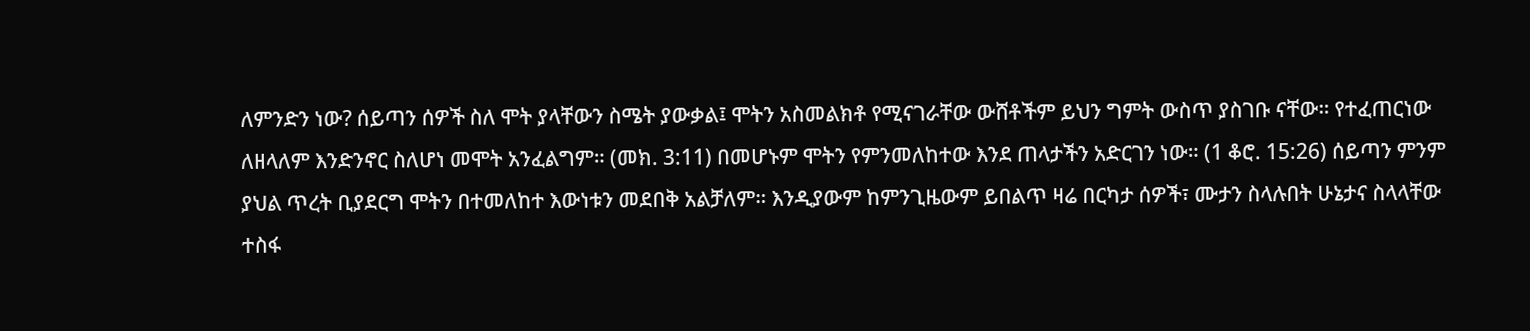ለምንድን ነው? ሰይጣን ሰዎች ስለ ሞት ያላቸውን ስሜት ያውቃል፤ ሞትን አስመልክቶ የሚናገራቸው ውሸቶችም ይህን ግምት ውስጥ ያስገቡ ናቸው። የተፈጠርነው ለዘላለም እንድንኖር ስለሆነ መሞት አንፈልግም። (መክ. 3:11) በመሆኑም ሞትን የምንመለከተው እንደ ጠላታችን አድርገን ነው። (1 ቆሮ. 15:26) ሰይጣን ምንም ያህል ጥረት ቢያደርግ ሞትን በተመለከተ እውነቱን መደበቅ አልቻለም። እንዲያውም ከምንጊዜውም ይበልጥ ዛሬ በርካታ ሰዎች፣ ሙታን ስላሉበት ሁኔታና ስላላቸው ተስፋ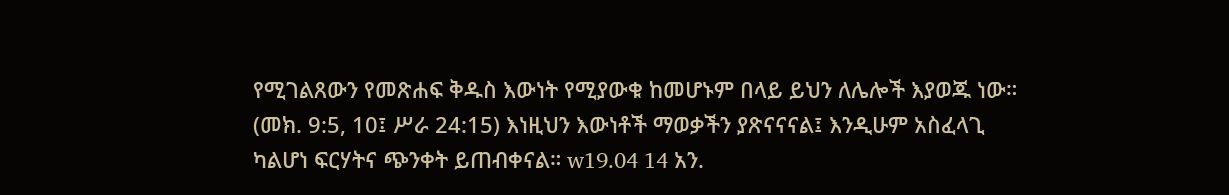የሚገልጸውን የመጽሐፍ ቅዱስ እውነት የሚያውቁ ከመሆኑም በላይ ይህን ለሌሎች እያወጁ ነው። (መክ. 9:5, 10፤ ሥራ 24:15) እነዚህን እውነቶች ማወቃችን ያጽናናናል፤ እንዲሁም አስፈላጊ ካልሆነ ፍርሃትና ጭንቀት ይጠብቀናል። w19.04 14 አን.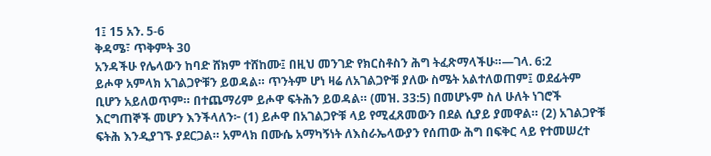1፤ 15 አን. 5-6
ቅዳሜ፣ ጥቅምት 30
አንዳችሁ የሌላውን ከባድ ሸክም ተሸከሙ፤ በዚህ መንገድ የክርስቶስን ሕግ ትፈጽማላችሁ።—ገላ. 6:2
ይሖዋ አምላክ አገልጋዮቹን ይወዳል። ጥንትም ሆነ ዛሬ ለአገልጋዮቹ ያለው ስሜት አልተለወጠም፤ ወደፊትም ቢሆን አይለወጥም። በተጨማሪም ይሖዋ ፍትሕን ይወዳል። (መዝ. 33:5) በመሆኑም ስለ ሁለት ነገሮች እርግጠኞች መሆን እንችላለን፦ (1) ይሖዋ በአገልጋዮቹ ላይ የሚፈጸመውን በደል ሲያይ ያመዋል። (2) አገልጋዮቹ ፍትሕ እንዲያገኙ ያደርጋል። አምላክ በሙሴ አማካኝነት ለእስራኤላውያን የሰጠው ሕግ በፍቅር ላይ የተመሠረተ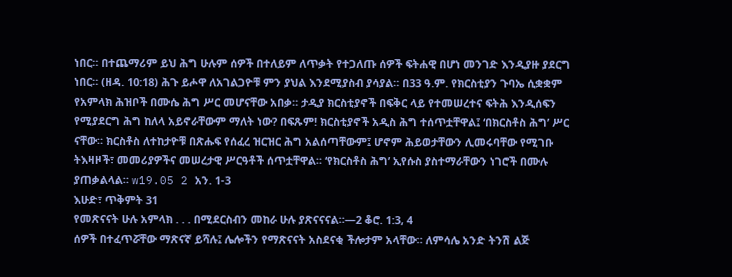ነበር። በተጨማሪም ይህ ሕግ ሁሉም ሰዎች በተለይም ለጥቃት የተጋለጡ ሰዎች ፍትሐዊ በሆነ መንገድ እንዲያዙ ያደርግ ነበር። (ዘዳ. 10:18) ሕጉ ይሖዋ ለአገልጋዮቹ ምን ያህል እንደሚያስብ ያሳያል። በ33 ዓ.ም. የክርስቲያን ጉባኤ ሲቋቋም የአምላክ ሕዝቦች በሙሴ ሕግ ሥር መሆናቸው አበቃ። ታዲያ ክርስቲያኖች በፍቅር ላይ የተመሠረተና ፍትሕ እንዲሰፍን የሚያደርግ ሕግ ከለላ አይኖራቸውም ማለት ነው? በፍጹም! ክርስቲያኖች አዲስ ሕግ ተሰጥቷቸዋል፤ ‘በክርስቶስ ሕግ’ ሥር ናቸው። ክርስቶስ ለተከታዮቹ በጽሑፍ የሰፈረ ዝርዝር ሕግ አልሰጣቸውም፤ ሆኖም ሕይወታቸውን ሊመሩባቸው የሚገቡ ትእዛዞች፣ መመሪያዎችና መሠረታዊ ሥርዓቶች ሰጥቷቸዋል። ‘የክርስቶስ ሕግ’ ኢየሱስ ያስተማራቸውን ነገሮች በሙሉ ያጠቃልላል። w19.05 2 አን. 1-3
እሁድ፣ ጥቅምት 31
የመጽናናት ሁሉ አምላክ . . . በሚደርስብን መከራ ሁሉ ያጽናናናል።—2 ቆሮ. 1:3, 4
ሰዎች በተፈጥሯቸው ማጽናኛ ይሻሉ፤ ሌሎችን የማጽናናት አስደናቂ ችሎታም አላቸው። ለምሳሌ አንድ ትንሽ ልጅ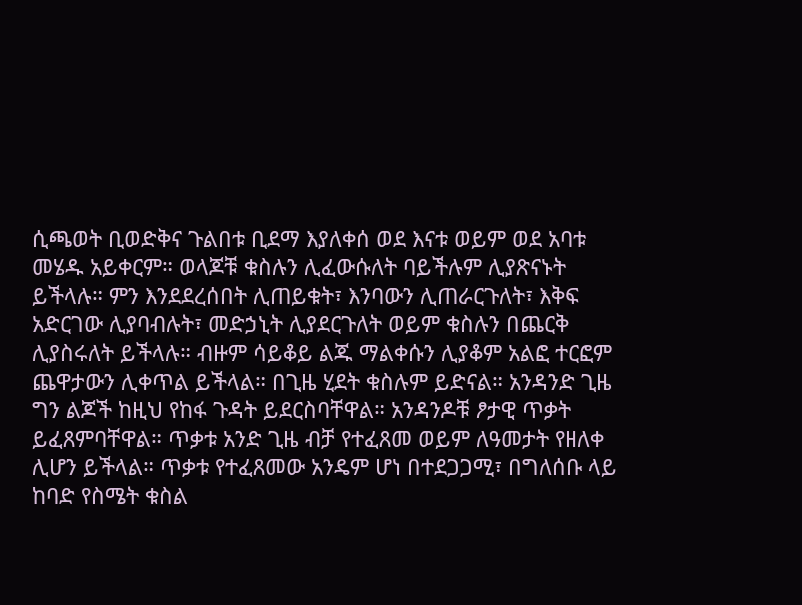ሲጫወት ቢወድቅና ጉልበቱ ቢደማ እያለቀሰ ወደ እናቱ ወይም ወደ አባቱ መሄዱ አይቀርም። ወላጆቹ ቁስሉን ሊፈውሱለት ባይችሉም ሊያጽናኑት ይችላሉ። ምን እንደደረሰበት ሊጠይቁት፣ እንባውን ሊጠራርጉለት፣ እቅፍ አድርገው ሊያባብሉት፣ መድኃኒት ሊያደርጉለት ወይም ቁስሉን በጨርቅ ሊያስሩለት ይችላሉ። ብዙም ሳይቆይ ልጁ ማልቀሱን ሊያቆም አልፎ ተርፎም ጨዋታውን ሊቀጥል ይችላል። በጊዜ ሂደት ቁስሉም ይድናል። አንዳንድ ጊዜ ግን ልጆች ከዚህ የከፋ ጉዳት ይደርስባቸዋል። አንዳንዶቹ ፆታዊ ጥቃት ይፈጸምባቸዋል። ጥቃቱ አንድ ጊዜ ብቻ የተፈጸመ ወይም ለዓመታት የዘለቀ ሊሆን ይችላል። ጥቃቱ የተፈጸመው አንዴም ሆነ በተደጋጋሚ፣ በግለሰቡ ላይ ከባድ የስሜት ቁስል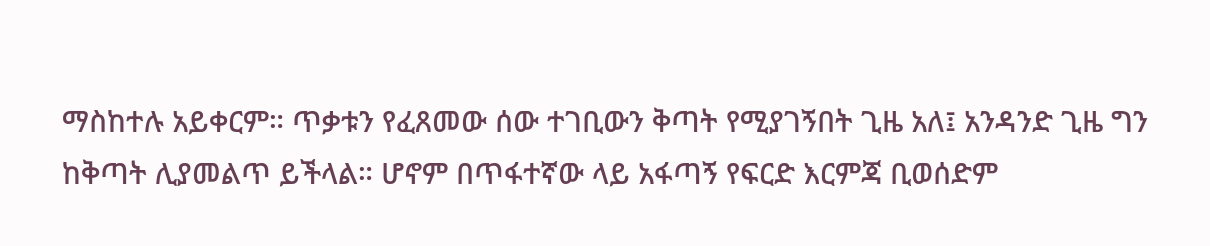ማስከተሉ አይቀርም። ጥቃቱን የፈጸመው ሰው ተገቢውን ቅጣት የሚያገኝበት ጊዜ አለ፤ አንዳንድ ጊዜ ግን ከቅጣት ሊያመልጥ ይችላል። ሆኖም በጥፋተኛው ላይ አፋጣኝ የፍርድ እርምጃ ቢወሰድም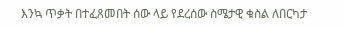እንኳ ጥቃት በተፈጸመበት ሰው ላይ የደረሰው ስሜታዊ ቁስል ለበርካታ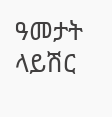ዓመታት ላይሽር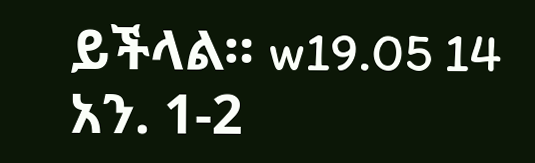ይችላል። w19.05 14 አን. 1-2